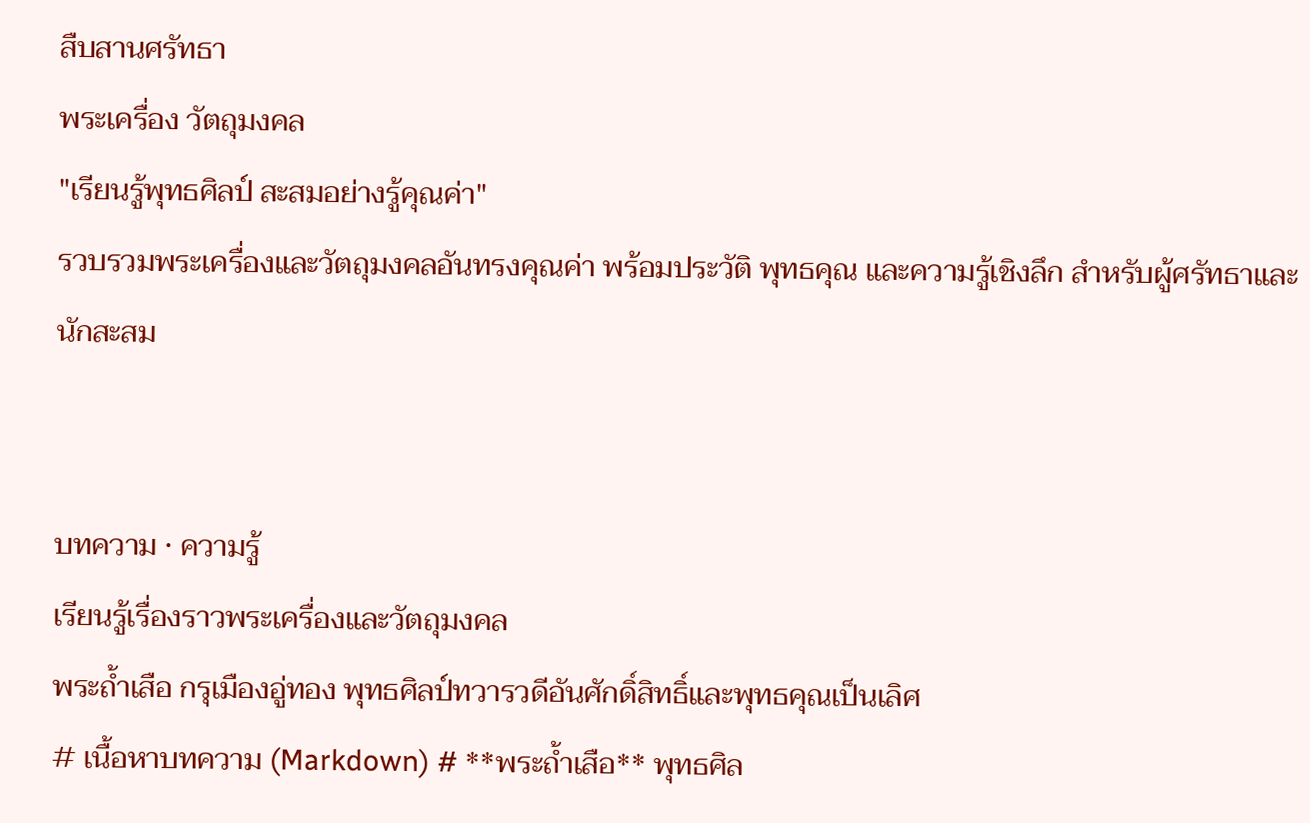สืบสานศรัทธา
พระเครื่อง วัตถุมงคล
"เรียนรู้พุทธศิลป์ สะสมอย่างรู้คุณค่า"
รวบรวมพระเครื่องและวัตถุมงคลอันทรงคุณค่า พร้อมประวัติ พุทธคุณ และความรู้เชิงลึก สำหรับผู้ศรัทธาและนักสะสม


บทความ · ความรู้
เรียนรู้เรื่องราวพระเครื่องและวัตถุมงคล
พระถ้ำเสือ กรุเมืองอู่ทอง พุทธศิลป์ทวารวดีอันศักดิ์สิทธิ์และพุทธคุณเป็นเลิศ
# เนื้อหาบทความ (Markdown) # **พระถ้ำเสือ** พุทธศิล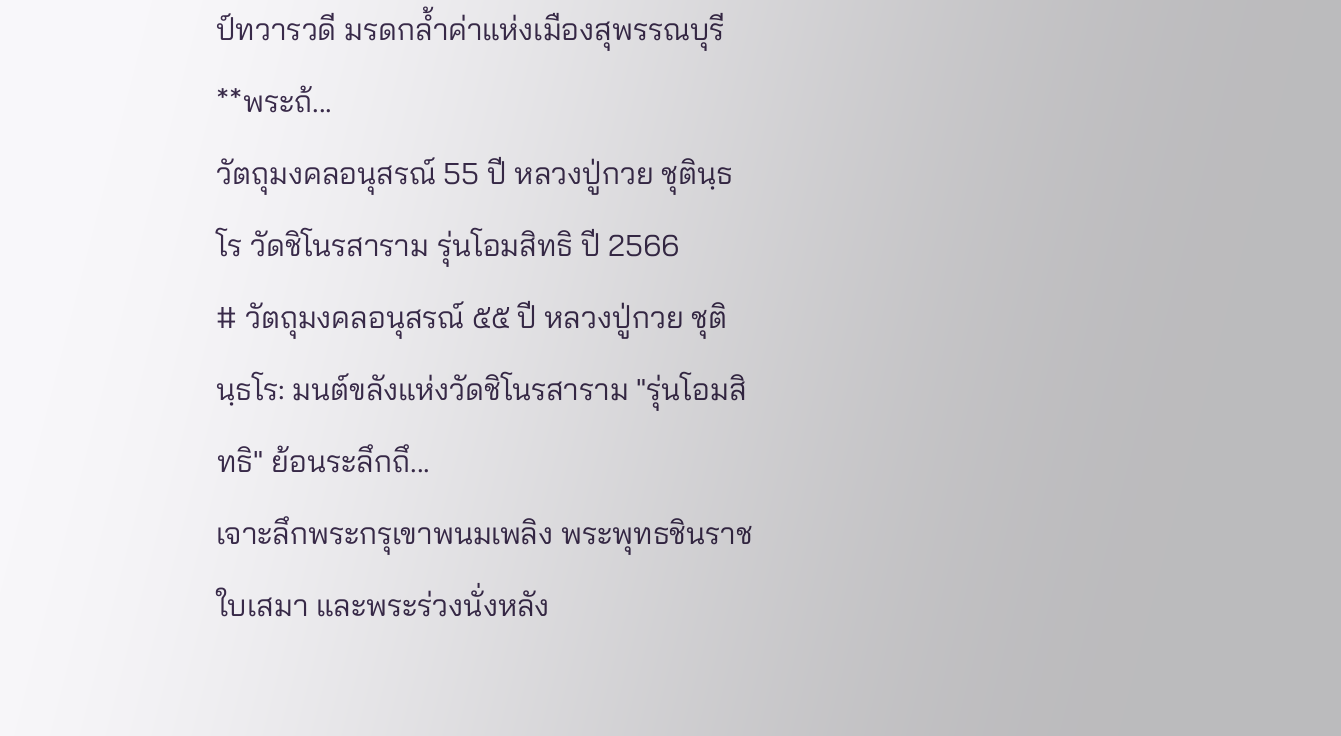ป์ทวารวดี มรดกล้ำค่าแห่งเมืองสุพรรณบุรี **พระถ้...
วัตถุมงคลอนุสรณ์ 55 ปี หลวงปู่กวย ชุตินฺธโร วัดชิโนรสาราม รุ่นโอมสิทธิ ปี 2566
# วัตถุมงคลอนุสรณ์ ๕๕ ปี หลวงปู่กวย ชุตินฺธโร: มนต์ขลังแห่งวัดชิโนรสาราม "รุ่นโอมสิทธิ" ย้อนระลึกถึ...
เจาะลึกพระกรุเขาพนมเพลิง พระพุทธชินราชใบเสมา และพระร่วงนั่งหลัง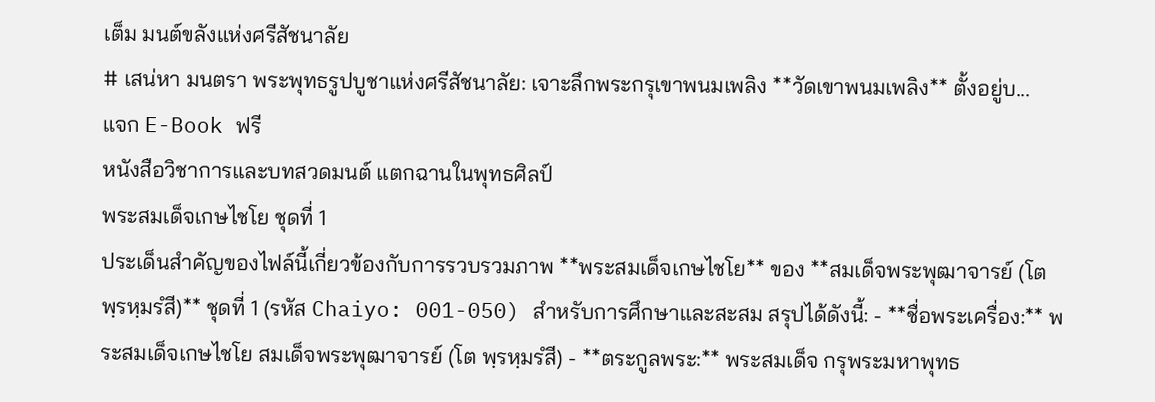เต็ม มนต์ขลังแห่งศรีสัชนาลัย
# เสน่หา มนตรา พระพุทธรูปบูชาแห่งศรีสัชนาลัย: เจาะลึกพระกรุเขาพนมเพลิง **วัดเขาพนมเพลิง** ตั้งอยู่บ...
แจก E-Book ฟรี
หนังสือวิชาการและบทสวดมนต์ แตกฉานในพุทธศิลป์
พระสมเด็จเกษไชโย ชุดที่ 1
ประเด็นสำคัญของไฟล์นี้เกี่ยวข้องกับการรวบรวมภาพ **พระสมเด็จเกษไชโย** ของ **สมเด็จพระพุฒาจารย์ (โต พฺรหฺมรํสี)** ชุดที่ 1 (รหัส Chaiyo: 001-050) สำหรับการศึกษาและสะสม สรุปได้ดังนี้: - **ชื่อพระเครื่อง:** พระสมเด็จเกษไชโย สมเด็จพระพุฒาจารย์ (โต พฺรหฺมรํสี) - **ตระกูลพระ:** พระสมเด็จ กรุพระมหาพุทธ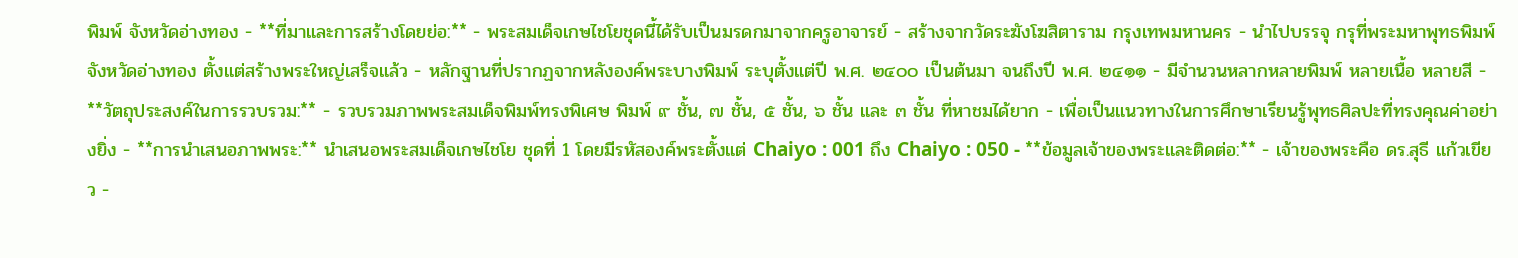พิมพ์ จังหวัดอ่างทอง - **ที่มาและการสร้างโดยย่อ:** - พระสมเด็จเกษไชโยชุดนี้ได้รับเป็นมรดกมาจากครูอาจารย์ - สร้างจากวัดระฆังโฆสิตาราม กรุงเทพมหานคร - นำไปบรรจุ กรุที่พระมหาพุทธพิมพ์ จังหวัดอ่างทอง ตั้งแต่สร้างพระใหญ่เสร็จแล้ว - หลักฐานที่ปรากฏจากหลังองค์พระบางพิมพ์ ระบุตั้งแต่ปี พ.ศ. ๒๔๐๐ เป็นต้นมา จนถึงปี พ.ศ. ๒๔๑๑ - มีจำนวนหลากหลายพิมพ์ หลายเนื้อ หลายสี - **วัตถุประสงค์ในการรวบรวม:** - รวบรวมภาพพระสมเด็จพิมพ์ทรงพิเศษ พิมพ์ ๙ ชั้น, ๗ ชั้น, ๕ ชั้น, ๖ ชั้น และ ๓ ชั้น ที่หาชมได้ยาก - เพื่อเป็นแนวทางในการศึกษาเรียนรู้พุทธศิลปะที่ทรงคุณค่าอย่างยิ่ง - **การนำเสนอภาพพระ:** นำเสนอพระสมเด็จเกษไชโย ชุดที่ 1 โดยมีรหัสองค์พระตั้งแต่ Chaiyo : 001 ถึง Chaiyo : 050 - **ข้อมูลเจ้าของพระและติดต่อ:** - เจ้าของพระคือ ดร.สุธี แก้วเขียว -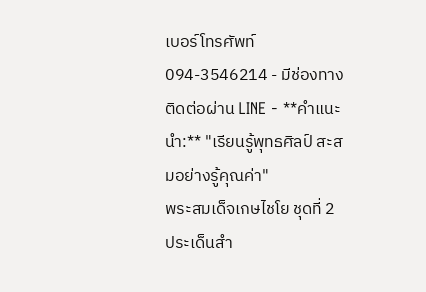เบอร์โทรศัพท์ 094-3546214 - มีช่องทางติดต่อผ่าน LINE - **คำแนะนำ:** "เรียนรู้พุทธศิลป์ สะสมอย่างรู้คุณค่า"
พระสมเด็จเกษไชโย ชุดที่ 2
ประเด็นสำ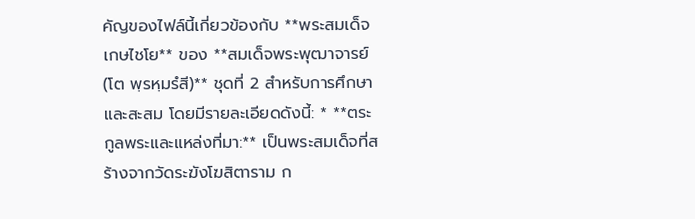คัญของไฟล์นี้เกี่ยวข้องกับ **พระสมเด็จเกษไชโย** ของ **สมเด็จพระพุฒาจารย์ (โต พฺรหฺมรํสี)** ชุดที่ 2 สำหรับการศึกษาและสะสม โดยมีรายละเอียดดังนี้: * **ตระกูลพระและแหล่งที่มา:** เป็นพระสมเด็จที่สร้างจากวัดระฆังโฆสิตาราม ก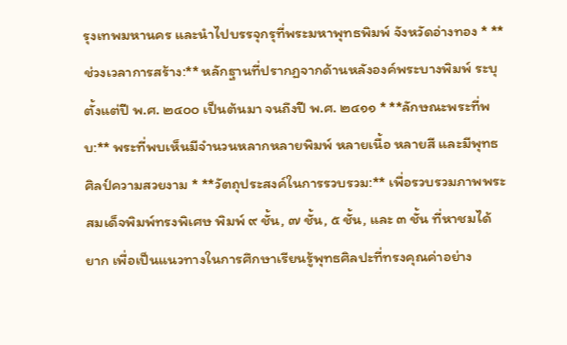รุงเทพมหานคร และนำไปบรรจุกรุที่พระมหาพุทธพิมพ์ จังหวัดอ่างทอง * **ช่วงเวลาการสร้าง:** หลักฐานที่ปรากฏจากด้านหลังองค์พระบางพิมพ์ ระบุตั้งแต่ปี พ.ศ. ๒๔๐๐ เป็นต้นมา จนถึงปี พ.ศ. ๒๔๑๑ * **ลักษณะพระที่พบ:** พระที่พบเห็นมีจำนวนหลากหลายพิมพ์ หลายเนื้อ หลายสี และมีพุทธศิลป์ความสวยงาม * **วัตถุประสงค์ในการรวบรวม:** เพื่อรวบรวมภาพพระสมเด็จพิมพ์ทรงพิเศษ พิมพ์ ๙ ชั้น, ๗ ชั้น, ๕ ชั้น, และ ๓ ชั้น ที่หาชมได้ยาก เพื่อเป็นแนวทางในการศึกษาเรียนรู้พุทธศิลปะที่ทรงคุณค่าอย่าง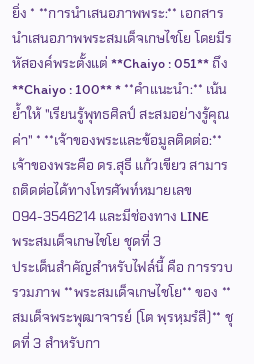ยิ่ง * **การนำเสนอภาพพระ:** เอกสารนำเสนอภาพพระสมเด็จเกษไชโย โดยมีรหัสองค์พระตั้งแต่ **Chaiyo : 051** ถึง **Chaiyo : 100** * **คำแนะนำ:** เน้นย้ำให้ "เรียนรู้พุทธศิลป์ สะสมอย่างรู้คุณค่า" * **เจ้าของพระและข้อมูลติดต่อ:** เจ้าของพระคือ ดร.สุธี แก้วเขียว สามารถติดต่อได้ทางโทรศัพท์หมายเลข 094-3546214 และมีช่องทาง LINE
พระสมเด็จเกษไชโย ชุดที่ 3
ประเด็นสำคัญสำหรับไฟล์นี้ คือ การรวบรวมภาพ **พระสมเด็จเกษไชโย** ของ **สมเด็จพระพุฒาจารย์ (โต พฺรหฺมรํสี)** ชุดที่ 3 สำหรับกา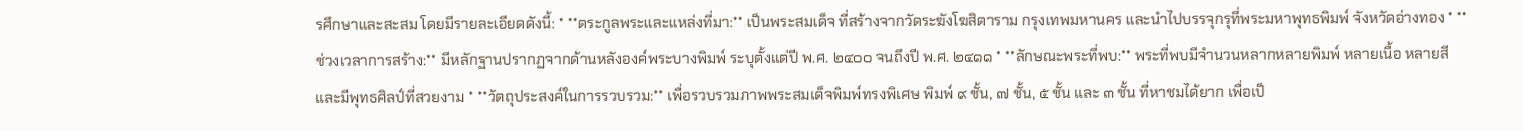รศึกษาและสะสม โดยมีรายละเอียดดังนี้: * **ตระกูลพระและแหล่งที่มา:** เป็นพระสมเด็จ ที่สร้างจากวัดระฆังโฆสิตาราม กรุงเทพมหานคร และนำไปบรรจุกรุที่พระมหาพุทธพิมพ์ จังหวัดอ่างทอง * **ช่วงเวลาการสร้าง:** มีหลักฐานปรากฏจากด้านหลังองค์พระบางพิมพ์ ระบุตั้งแต่ปี พ.ศ. ๒๔๐๐ จนถึงปี พ.ศ. ๒๔๑๑ * **ลักษณะพระที่พบ:** พระที่พบมีจำนวนหลากหลายพิมพ์ หลายเนื้อ หลายสี และมีพุทธศิลป์ที่สวยงาม * **วัตถุประสงค์ในการรวบรวม:** เพื่อรวบรวมภาพพระสมเด็จพิมพ์ทรงพิเศษ พิมพ์ ๙ ชั้น, ๗ ชั้น, ๕ ชั้น และ ๓ ชั้น ที่หาชมได้ยาก เพื่อเป็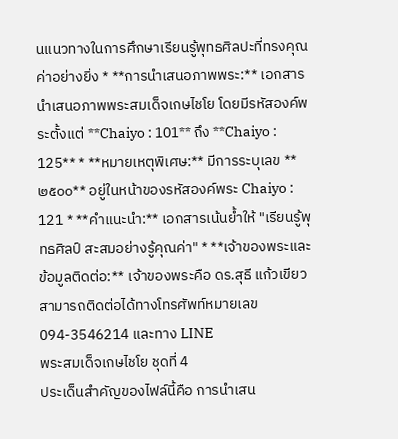นแนวทางในการศึกษาเรียนรู้พุทธศิลปะที่ทรงคุณค่าอย่างยิ่ง * **การนำเสนอภาพพระ:** เอกสารนำเสนอภาพพระสมเด็จเกษไชโย โดยมีรหัสองค์พระตั้งแต่ **Chaiyo : 101** ถึง **Chaiyo : 125** * **หมายเหตุพิเศษ:** มีการระบุเลข **๒๕๐๐** อยู่ในหน้าของรหัสองค์พระ Chaiyo : 121 * **คำแนะนำ:** เอกสารเน้นย้ำให้ "เรียนรู้พุทธศิลป์ สะสมอย่างรู้คุณค่า" * **เจ้าของพระและข้อมูลติดต่อ:** เจ้าของพระคือ ดร.สุธี แก้วเขียว สามารถติดต่อได้ทางโทรศัพท์หมายเลข 094-3546214 และทาง LINE
พระสมเด็จเกษไชโย ชุดที่ 4
ประเด็นสำคัญของไฟล์นี้คือ การนำเสน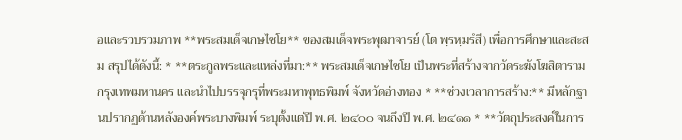อและรวบรวมภาพ **พระสมเด็จเกษไชโย** ของสมเด็จพระพุฒาจารย์ (โต พฺรหฺมรํสี) เพื่อการศึกษาและสะสม สรุปได้ดังนี้: * **ตระกูลพระและแหล่งที่มา:** พระสมเด็จเกษไชโย เป็นพระที่สร้างจากวัดระฆังโฆสิตาราม กรุงเทพมหานคร และนำไปบรรจุกรุที่พระมหาพุทธพิมพ์ จังหวัดอ่างทอง * **ช่วงเวลาการสร้าง:** มีหลักฐานปรากฏด้านหลังองค์พระบางพิมพ์ ระบุตั้งแต่ปี พ.ศ. ๒๔๐๐ จนถึงปี พ.ศ. ๒๔๑๑ * **วัตถุประสงค์ในการ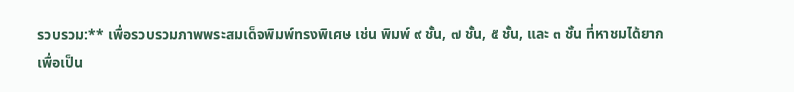รวบรวม:** เพื่อรวบรวมภาพพระสมเด็จพิมพ์ทรงพิเศษ เช่น พิมพ์ ๙ ชั้น, ๗ ชั้น, ๕ ชั้น, และ ๓ ชั้น ที่หาชมได้ยาก เพื่อเป็น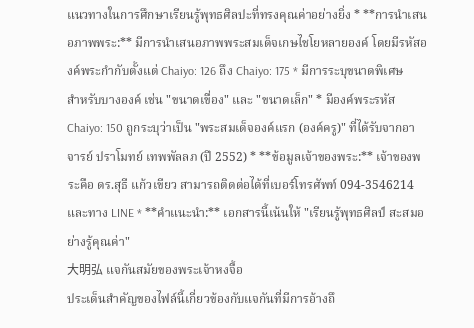แนวทางในการศึกษาเรียนรู้พุทธศิลปะที่ทรงคุณค่าอย่างยิ่ง * **การนำเสนอภาพพระ:** มีการนำเสนอภาพพระสมเด็จเกษไชโยหลายองค์ โดยมีรหัสองค์พระกำกับตั้งแต่ Chaiyo: 126 ถึง Chaiyo: 175 * มีการระบุขนาดพิเศษสำหรับบางองค์ เช่น "ขนาดเขื่อง" และ "ขนาดเล็ก" * มีองค์พระรหัส Chaiyo: 150 ถูกระบุว่าเป็น "พระสมเด็จองค์แรก (องค์ครู)" ที่ได้รับจากอาจารย์ ปราโมทย์ เทพพัลลภ (ปี 2552) * **ข้อมูลเจ้าของพระ:** เจ้าของพระคือ ดร.สุธี แก้วเขียว สามารถติดต่อได้ที่เบอร์โทรศัพท์ 094-3546214 และทาง LINE * **คำแนะนำ:** เอกสารนี้เน้นให้ "เรียนรู้พุทธศิลป์ สะสมอย่างรู้คุณค่า"
大明弘 แจกันสมัยของพระเจ้าหงจื้อ
ประเด็นสำคัญของไฟล์นี้เกี่ยวข้องกับแจกันที่มีการอ้างถึ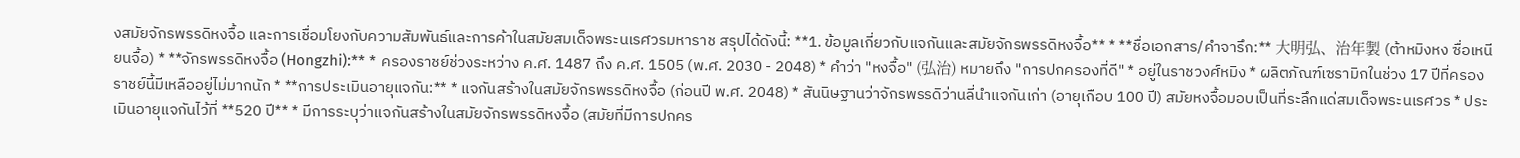งสมัยจักรพรรดิหงจื้อ และการเชื่อมโยงกับความสัมพันธ์และการค้าในสมัยสมเด็จพระนเรศวรมหาราช สรุปได้ดังนี้: **1. ข้อมูลเกี่ยวกับแจกันและสมัยจักรพรรดิหงจื้อ** * **ชื่อเอกสาร/คำจารึก:** 大明弘、治年製 (ต้าหมิงหง ซื่อเหนียนจื้อ) * **จักรพรรดิหงจื้อ (Hongzhi):** * ครองราชย์ช่วงระหว่าง ค.ศ. 1487 ถึง ค.ศ. 1505 (พ.ศ. 2030 - 2048) * คำว่า "หงจื้อ" (弘治) หมายถึง "การปกครองที่ดี" * อยู่ในราชวงศ์หมิง * ผลิตภัณฑ์เซรามิกในช่วง 17 ปีที่ครองราชย์นี้มีเหลืออยู่ไม่มากนัก * **การประเมินอายุแจกัน:** * แจกันสร้างในสมัยจักรพรรดิหงจื้อ (ก่อนปี พ.ศ. 2048) * สันนิษฐานว่าจักรพรรดิว่านลี่นำแจกันเก่า (อายุเกือบ 100 ปี) สมัยหงจื้อมอบเป็นที่ระลึกแด่สมเด็จพระนเรศวร * ประเมินอายุแจกันไว้ที่ **520 ปี** * มีการระบุว่าแจกันสร้างในสมัยจักรพรรดิหงจื้อ (สมัยที่มีการปกคร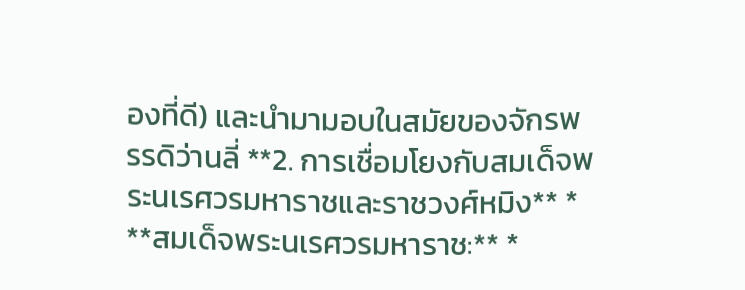องที่ดี) และนำมามอบในสมัยของจักรพรรดิว่านลี่ **2. การเชื่อมโยงกับสมเด็จพระนเรศวรมหาราชและราชวงศ์หมิง** * **สมเด็จพระนเรศวรมหาราช:** *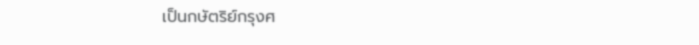เป็นกษัตริย์กรุงศ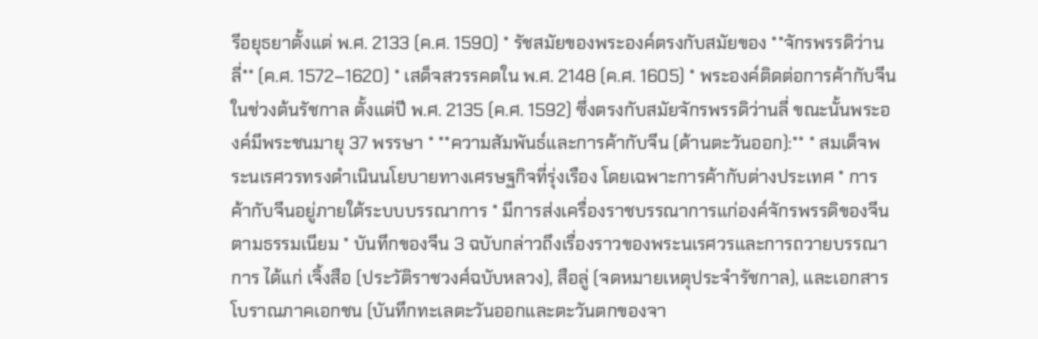รีอยุธยาตั้งแต่ พ.ศ. 2133 (ค.ศ. 1590) * รัชสมัยของพระองค์ตรงกับสมัยของ **จักรพรรดิว่านลี่** (ค.ศ. 1572–1620) * เสด็จสวรรคตใน พ.ศ. 2148 (ค.ศ. 1605) * พระองค์ติดต่อการค้ากับจีนในช่วงต้นรัชกาล ตั้งแต่ปี พ.ศ. 2135 (ค.ศ. 1592) ซึ่งตรงกับสมัยจักรพรรดิว่านลี่ ขณะนั้นพระองค์มีพระชนมายุ 37 พรรษา * **ความสัมพันธ์และการค้ากับจีน (ด้านตะวันออก):** * สมเด็จพระนเรศวรทรงดำเนินนโยบายทางเศรษฐกิจที่รุ่งเรือง โดยเฉพาะการค้ากับต่างประเทศ * การค้ากับจีนอยู่ภายใต้ระบบบรรณาการ * มีการส่งเครื่องราชบรรณาการแก่องค์จักรพรรดิของจีนตามธรรมเนียม * บันทึกของจีน 3 ฉบับกล่าวถึงเรื่องราวของพระนเรศวรและการถวายบรรณาการ ได้แก่ เจิ้งสือ (ประวัติราชวงศ์ฉบับหลวง), สือลู่ (จดหมายเหตุประจำรัชกาล), และเอกสารโบราณภาคเอกชน (บันทึกทะเลตะวันออกและตะวันตกของจา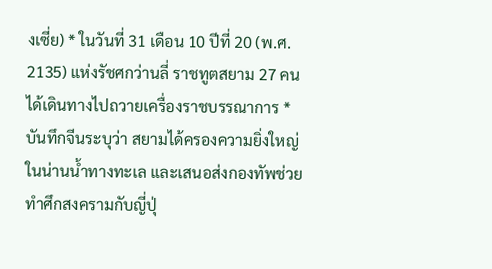งเซี่ย) * ในวันที่ 31 เดือน 10 ปีที่ 20 (พ.ศ. 2135) แห่งรัชศกว่านลี่ ราชทูตสยาม 27 คน ได้เดินทางไปถวายเครื่องราชบรรณาการ * บันทึกจีนระบุว่า สยามได้ครองความยิ่งใหญ่ในน่านน้ำทางทะเล และเสนอส่งกองทัพช่วยทำศึกสงครามกับญี่ปุ่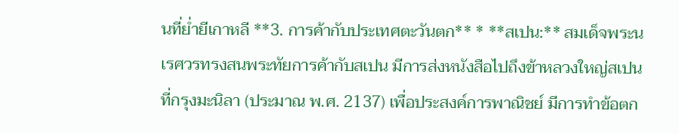นที่ย่ำยีเกาหลี **3. การค้ากับประเทศตะวันตก** * **สเปน:** สมเด็จพระนเรศวรทรงสนพระทัยการค้ากับสเปน มีการส่งหนังสือไปถึงข้าหลวงใหญ่สเปนที่กรุงมะนิลา (ประมาณ พ.ศ. 2137) เพื่อประสงค์การพาณิชย์ มีการทำข้อตก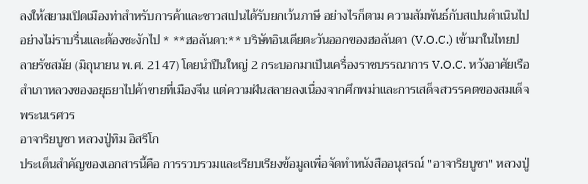ลงให้สยามเปิดเมืองท่าสำหรับการค้าและชาวสเปนได้รับยกเว้นภาษี อย่างไรก็ตาม ความสัมพันธ์กับสเปนดำเนินไปอย่างไม่ราบรื่นและต้องชะงักไป * **ฮอลันดา:** บริษัทอินเดียตะวันออกของฮอลันดา (V.O.C.) เข้ามาในไทยปลายรัชสมัย (มิถุนายน พ.ศ. 2147) โดยนำปืนใหญ่ 2 กระบอกมาเป็นเครื่องราชบรรณาการ V.O.C. หวังอาศัยเรือสำเภาหลวงของอยุธยาไปค้าขายที่เมืองจีน แต่ความฝันสลายลงเนื่องจากศึกพม่าและการเสด็จสวรรคตของสมเด็จพระนเรศวร
อาจาริยบูชา หลวงปู่ทิม อิสริโก
ประเด็นสำคัญของเอกสารนี้คือ การรวบรวมและเรียบเรียงข้อมูลเพื่อจัดทำหนังสืออนุสรณ์ "อาจาริยบูชา" หลวงปู่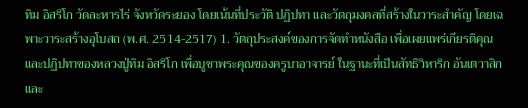ทิม อิสริโก วัดละหารไร่ จังหวัดระยอง โดยเน้นที่ประวัติ ปฏิปทา และวัตถุมงคลที่สร้างในวาระสำคัญ โดยเฉพาะวาระสร้างอุโบสถ (พ.ศ. 2514-2517) 1. วัตถุประสงค์ของการจัดทำหนังสือ เพื่อเผยแพร่เกียรติคุณและปฏิปทาของหลวงปู่ทิม อิสริโก เพื่อบูชาพระคุณของครูบาอาจารย์ ในฐานะที่เป็นสัทธิวิหาริก อันเตวาสิก และ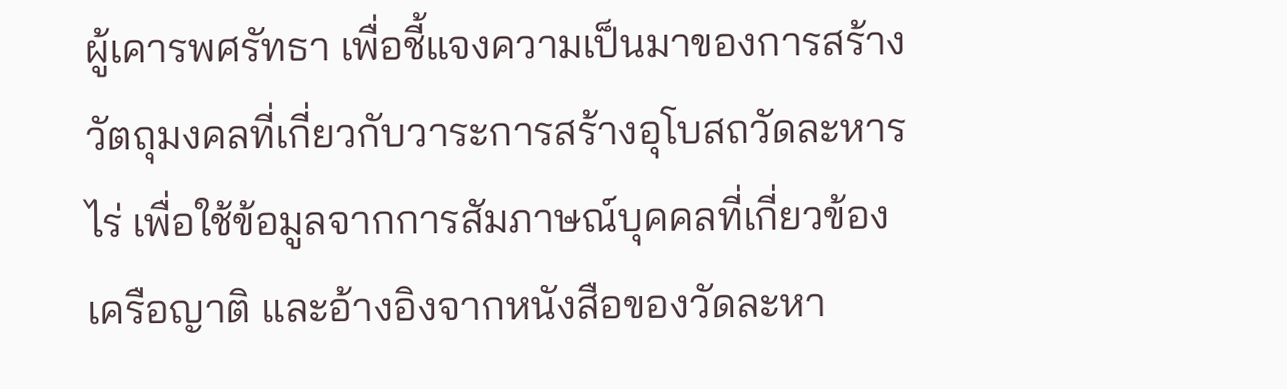ผู้เคารพศรัทธา เพื่อชี้แจงความเป็นมาของการสร้างวัตถุมงคลที่เกี่ยวกับวาระการสร้างอุโบสถวัดละหารไร่ เพื่อใช้ข้อมูลจากการสัมภาษณ์บุคคลที่เกี่ยวข้อง เครือญาติ และอ้างอิงจากหนังสือของวัดละหา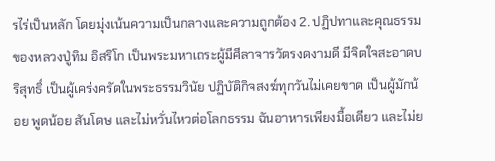รไร่เป็นหลัก โดยมุ่งเน้นความเป็นกลางและความถูกต้อง 2. ปฏิปทาและคุณธรรมของหลวงปู่ทิม อิสริโก เป็นพระมหาเถระผู้มีศีลาจารวัตรงดงามดี มีจิตใจสะอาดบริสุทธิ์ เป็นผู้เคร่งครัดในพระธรรมวินัย ปฏิบัติกิจสงฆ์ทุกวันไม่เคยขาด เป็นผู้มักน้อย พูดน้อย สันโดษ และไม่หวั่นไหวต่อโลกธรรม ฉันอาหารเพียงมื้อเดียว และไม่ย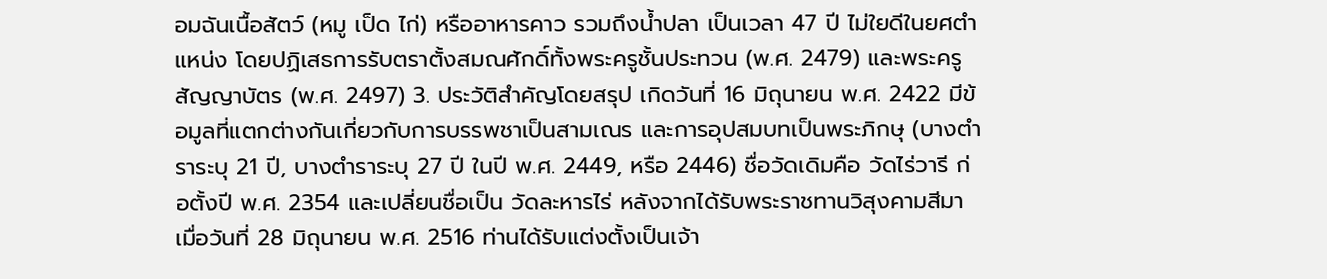อมฉันเนื้อสัตว์ (หมู เป็ด ไก่) หรืออาหารคาว รวมถึงน้ำปลา เป็นเวลา 47 ปี ไม่ใยดีในยศตำแหน่ง โดยปฏิเสธการรับตราตั้งสมณศักดิ์ทั้งพระครูชั้นประทวน (พ.ศ. 2479) และพระครูสัญญาบัตร (พ.ศ. 2497) 3. ประวัติสำคัญโดยสรุป เกิดวันที่ 16 มิถุนายน พ.ศ. 2422 มีข้อมูลที่แตกต่างกันเกี่ยวกับการบรรพชาเป็นสามเณร และการอุปสมบทเป็นพระภิกษุ (บางตำราระบุ 21 ปี, บางตำราระบุ 27 ปี ในปี พ.ศ. 2449, หรือ 2446) ชื่อวัดเดิมคือ วัดไร่วารี ก่อตั้งปี พ.ศ. 2354 และเปลี่ยนชื่อเป็น วัดละหารไร่ หลังจากได้รับพระราชทานวิสุงคามสีมา เมื่อวันที่ 28 มิถุนายน พ.ศ. 2516 ท่านได้รับแต่งตั้งเป็นเจ้า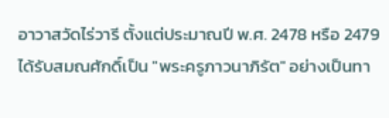อาวาสวัดไร่วารี ตั้งแต่ประมาณปี พ.ศ. 2478 หรือ 2479 ได้รับสมณศักดิ์เป็น "พระครูภาวนาภิรัต" อย่างเป็นทา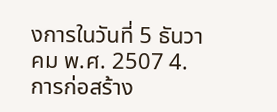งการในวันที่ 5 ธันวาคม พ.ศ. 2507 4. การก่อสร้าง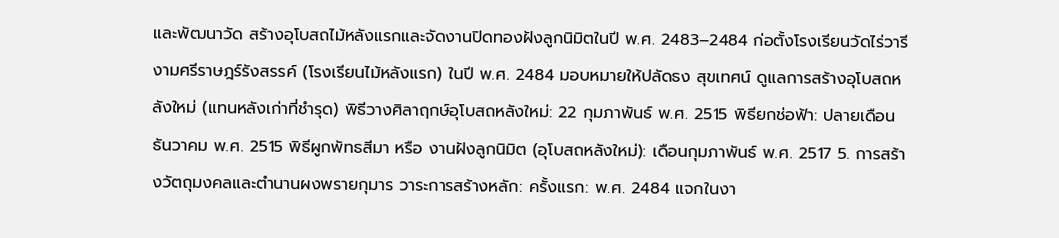และพัฒนาวัด สร้างอุโบสถไม้หลังแรกและจัดงานปิดทองฝังลูกนิมิตในปี พ.ศ. 2483–2484 ก่อตั้งโรงเรียนวัดไร่วารี งามศรีราษฎร์รังสรรค์ (โรงเรียนไม้หลังแรก) ในปี พ.ศ. 2484 มอบหมายให้ปลัดธง สุขเทศน์ ดูแลการสร้างอุโบสถหลังใหม่ (แทนหลังเก่าที่ชำรุด) พิธีวางศิลาฤกษ์อุโบสถหลังใหม่: 22 กุมภาพันธ์ พ.ศ. 2515 พิธียกช่อฟ้า: ปลายเดือนธันวาคม พ.ศ. 2515 พิธีผูกพัทธสีมา หรือ งานฝังลูกนิมิต (อุโบสถหลังใหม่): เดือนกุมภาพันธ์ พ.ศ. 2517 5. การสร้างวัตถุมงคลและตำนานผงพรายกุมาร วาระการสร้างหลัก: ครั้งแรก: พ.ศ. 2484 แจกในงา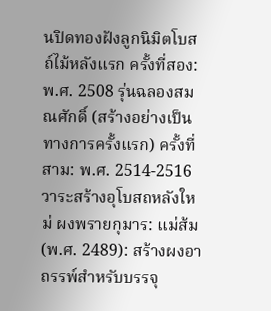นปิดทองฝังลูกนิมิตโบสถ์ไม้หลังแรก ครั้งที่สอง: พ.ศ. 2508 รุ่นฉลองสมณศักดิ์ (สร้างอย่างเป็นทางการครั้งแรก) ครั้งที่สาม: พ.ศ. 2514-2516 วาระสร้างอุโบสถหลังใหม่ ผงพรายกุมาร: แม่ส้ม (พ.ศ. 2489): สร้างผงอาถรรพ์สำหรับบรรจุ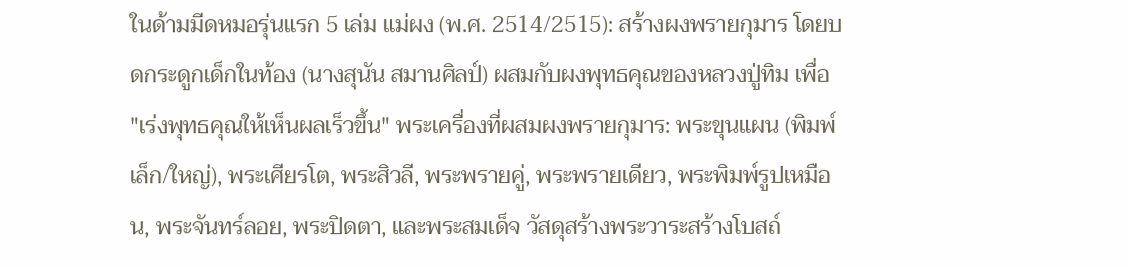ในด้ามมีดหมอรุ่นแรก 5 เล่ม แม่ผง (พ.ศ. 2514/2515): สร้างผงพรายกุมาร โดยบดกระดูกเด็กในท้อง (นางสุนัน สมานศิลป์) ผสมกับผงพุทธคุณของหลวงปู่ทิม เพื่อ "เร่งพุทธคุณให้เห็นผลเร็วขึ้น" พระเครื่องที่ผสมผงพรายกุมาร: พระขุนแผน (พิมพ์เล็ก/ใหญ่), พระเศียรโต, พระสิวลี, พระพรายคู่, พระพรายเดียว, พระพิมพ์รูปเหมือน, พระจันทร์ลอย, พระปิดตา, และพระสมเด็จ วัสดุสร้างพระวาระสร้างโบสถ์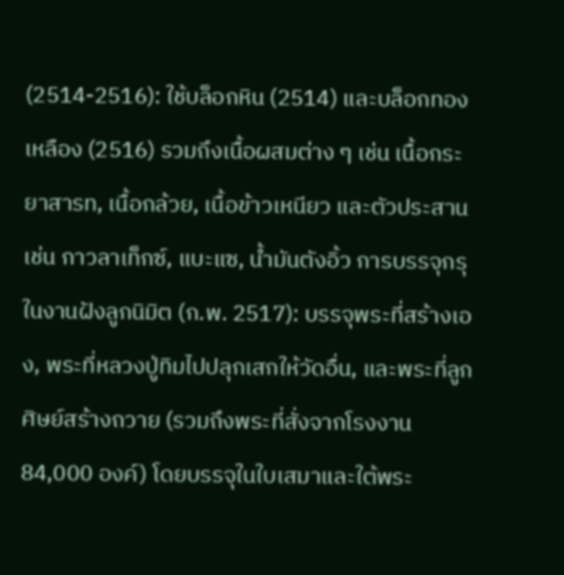(2514-2516): ใช้บล็อกหิน (2514) และบล็อกทองเหลือง (2516) รวมถึงเนื้อผสมต่าง ๆ เช่น เนื้อกระยาสารท, เนื้อกล้วย, เนื้อข้าวเหนียว และตัวประสาน เช่น กาวลาเท็กซ์, แบะแซ, น้ำมันตังอิ้ว การบรรจุกรุในงานฝังลูกนิมิต (ก.พ. 2517): บรรจุพระที่สร้างเอง, พระที่หลวงปู่ทิมไปปลุกเสกให้วัดอื่น, และพระที่ลูกศิษย์สร้างถวาย (รวมถึงพระที่สั่งจากโรงงาน 84,000 องค์) โดยบรรจุในใบเสมาและใต้พระ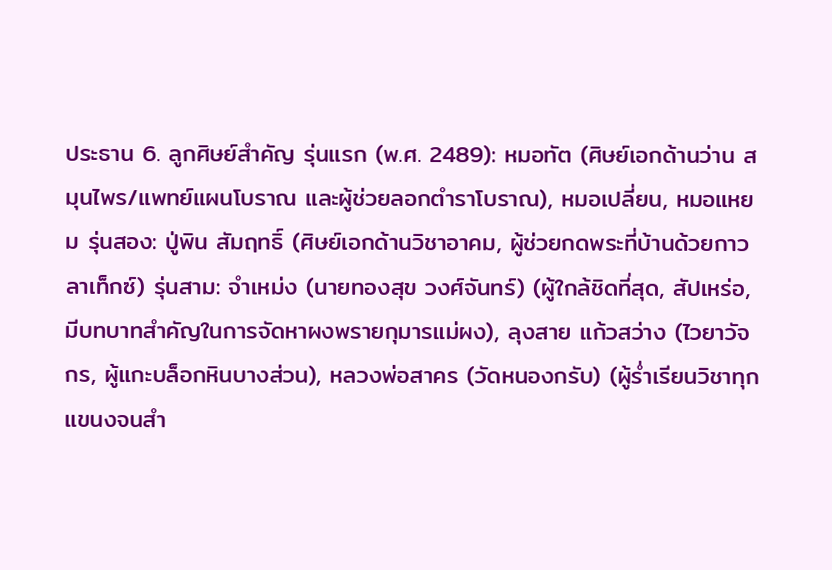ประธาน 6. ลูกศิษย์สำคัญ รุ่นแรก (พ.ศ. 2489): หมอทัต (ศิษย์เอกด้านว่าน สมุนไพร/แพทย์แผนโบราณ และผู้ช่วยลอกตำราโบราณ), หมอเปลี่ยน, หมอแหยม รุ่นสอง: ปู่พิน สัมฤทธิ์ (ศิษย์เอกด้านวิชาอาคม, ผู้ช่วยกดพระที่บ้านด้วยกาวลาเท็กซ์) รุ่นสาม: จำเหม่ง (นายทองสุข วงศ์จันทร์) (ผู้ใกล้ชิดที่สุด, สัปเหร่อ, มีบทบาทสำคัญในการจัดหาผงพรายกุมารแม่ผง), ลุงสาย แก้วสว่าง (ไวยาวัจกร, ผู้แกะบล็อกหินบางส่วน), หลวงพ่อสาคร (วัดหนองกรับ) (ผู้ร่ำเรียนวิชาทุกแขนงจนสำ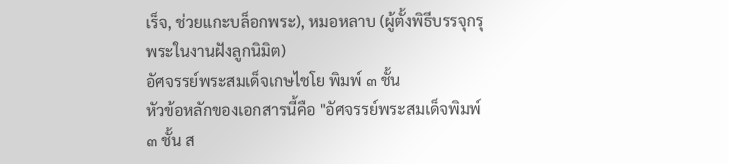เร็จ, ช่วยแกะบล็อกพระ), หมอหลาบ (ผู้ตั้งพิธีบรรจุกรุพระในงานฝังลูกนิมิต)
อัศจรรย์พระสมเด็จเกษไชโย พิมพ์ ๓ ชั้น
หัวข้อหลักของเอกสารนี้คือ "อัศจรรย์พระสมเด็จพิมพ์ ๓ ชั้น ส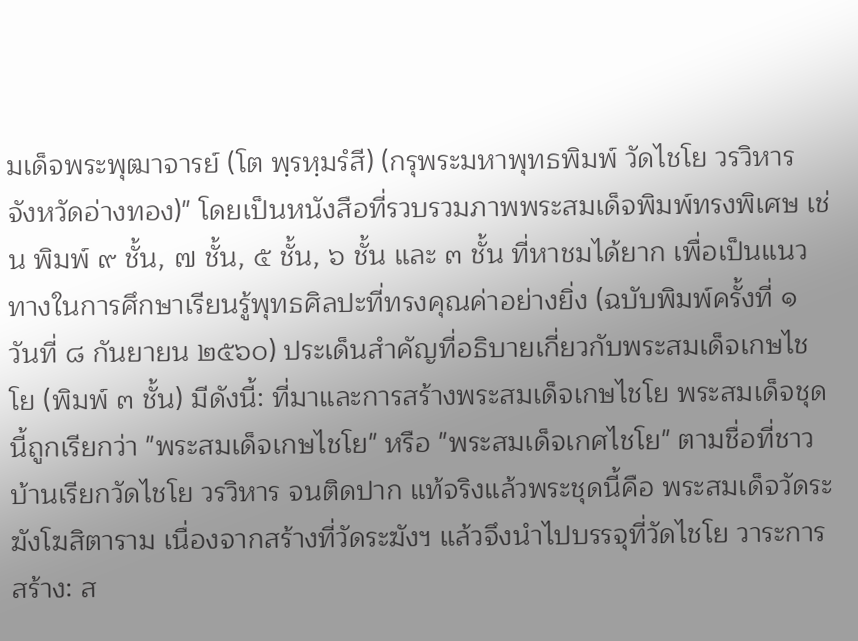มเด็จพระพุฒาจารย์ (โต พฺรหฺมรํสี) (กรุพระมหาพุทธพิมพ์ วัดไชโย วรวิหาร จังหวัดอ่างทอง)" โดยเป็นหนังสือที่รวบรวมภาพพระสมเด็จพิมพ์ทรงพิเศษ เช่น พิมพ์ ๙ ชั้น, ๗ ชั้น, ๕ ชั้น, ๖ ชั้น และ ๓ ชั้น ที่หาชมได้ยาก เพื่อเป็นแนวทางในการศึกษาเรียนรู้พุทธศิลปะที่ทรงคุณค่าอย่างยิ่ง (ฉบับพิมพ์ครั้งที่ ๑ วันที่ ๘ กันยายน ๒๕๖๐) ประเด็นสำคัญที่อธิบายเกี่ยวกับพระสมเด็จเกษไชโย (พิมพ์ ๓ ชั้น) มีดังนี้: ที่มาและการสร้างพระสมเด็จเกษไชโย พระสมเด็จชุดนี้ถูกเรียกว่า "พระสมเด็จเกษไชโย" หรือ "พระสมเด็จเกศไชโย" ตามชื่อที่ชาวบ้านเรียกวัดไชโย วรวิหาร จนติดปาก แท้จริงแล้วพระชุดนี้คือ พระสมเด็จวัดระฆังโฆสิตาราม เนื่องจากสร้างที่วัดระฆังฯ แล้วจึงนำไปบรรจุที่วัดไชโย วาระการสร้าง: ส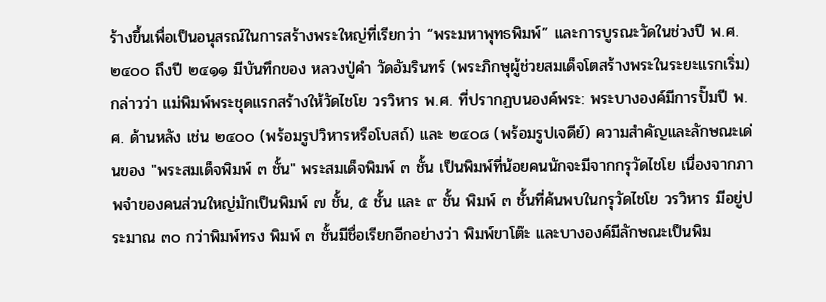ร้างขึ้นเพื่อเป็นอนุสรณ์ในการสร้างพระใหญ่ที่เรียกว่า “พระมหาพุทธพิมพ์” และการบูรณะวัดในช่วงปี พ.ศ. ๒๔๐๐ ถึงปี ๒๔๑๑ มีบันทึกของ หลวงปู่คำ วัดอัมรินทร์ (พระภิกษุผู้ช่วยสมเด็จโตสร้างพระในระยะแรกเริ่ม) กล่าวว่า แม่พิมพ์พระชุดแรกสร้างให้วัดไชโย วรวิหาร พ.ศ. ที่ปรากฏบนองค์พระ: พระบางองค์มีการปั๊มปี พ.ศ. ด้านหลัง เช่น ๒๔๐๐ (พร้อมรูปวิหารหรือโบสถ์) และ ๒๔๐๘ (พร้อมรูปเจดีย์) ความสำคัญและลักษณะเด่นของ "พระสมเด็จพิมพ์ ๓ ชั้น" พระสมเด็จพิมพ์ ๓ ชั้น เป็นพิมพ์ที่น้อยคนนักจะมีจากกรุวัดไชโย เนื่องจากภาพจำของคนส่วนใหญ่มักเป็นพิมพ์ ๗ ชั้น, ๕ ชั้น และ ๙ ชั้น พิมพ์ ๓ ชั้นที่ค้นพบในกรุวัดไชโย วรวิหาร มีอยู่ประมาณ ๓๐ กว่าพิมพ์ทรง พิมพ์ ๓ ชั้นมีชื่อเรียกอีกอย่างว่า พิมพ์ขาโต๊ะ และบางองค์มีลักษณะเป็นพิม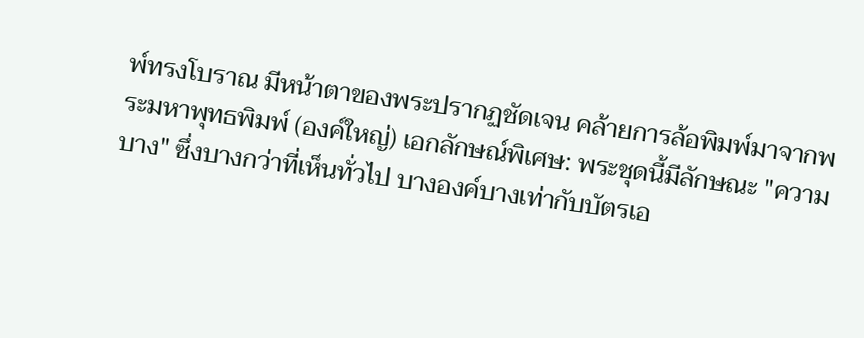พ์ทรงโบราณ มีหน้าตาของพระปรากฏชัดเจน คล้ายการล้อพิมพ์มาจากพระมหาพุทธพิมพ์ (องค์ใหญ่) เอกลักษณ์พิเศษ: พระชุดนี้มีลักษณะ "ความบาง" ซึ่งบางกว่าที่เห็นทั่วไป บางองค์บางเท่ากับบัตรเอ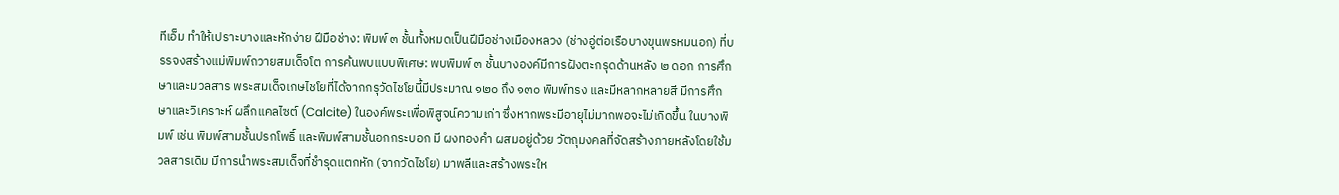ทีเอ็ม ทำให้เปราะบางและหักง่าย ฝีมือช่าง: พิมพ์ ๓ ชั้นทั้งหมดเป็นฝีมือช่างเมืองหลวง (ช่างอู่ต่อเรือบางขุนพรหมนอก) ที่บรรจงสร้างแม่พิมพ์ถวายสมเด็จโต การค้นพบแบบพิเศษ: พบพิมพ์ ๓ ชั้นบางองค์มีการฝังตะกรุดด้านหลัง ๒ ดอก การศึกษาและมวลสาร พระสมเด็จเกษไชโยที่ได้จากกรุวัดไชโยนี้มีประมาณ ๑๒๐ ถึง ๑๓๐ พิมพ์ทรง และมีหลากหลายสี มีการศึกษาและวิเคราะห์ ผลึกแคลไซต์ (Calcite) ในองค์พระเพื่อพิสูจน์ความเก่า ซึ่งหากพระมีอายุไม่มากพอจะไม่เกิดขึ้น ในบางพิมพ์ เช่น พิมพ์สามชั้นปรกโพธิ์ และพิมพ์สามชั้นอกกระบอก มี ผงทองคำ ผสมอยู่ด้วย วัตถุมงคลที่จัดสร้างภายหลังโดยใช้มวลสารเดิม มีการนำพระสมเด็จที่ชำรุดแตกหัก (จากวัดไชโย) มาพลีและสร้างพระให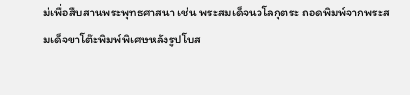ม่เพื่อสืบสานพระพุทธศาสนา เช่น พระสมเด็จนวโลกุตระ ถอดพิมพ์จากพระสมเด็จขาโต๊ะพิมพ์พิเศษหลังรูปโบส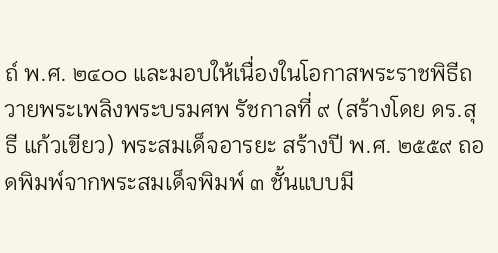ถ์ พ.ศ. ๒๔๐๐ และมอบให้เนื่องในโอกาสพระราชพิธีถวายพระเพลิงพระบรมศพ รัชกาลที่ ๙ (สร้างโดย ดร.สุธี แก้วเขียว) พระสมเด็จอารยะ สร้างปี พ.ศ. ๒๕๕๙ ถอดพิมพ์จากพระสมเด็จพิมพ์ ๓ ชั้นแบบมี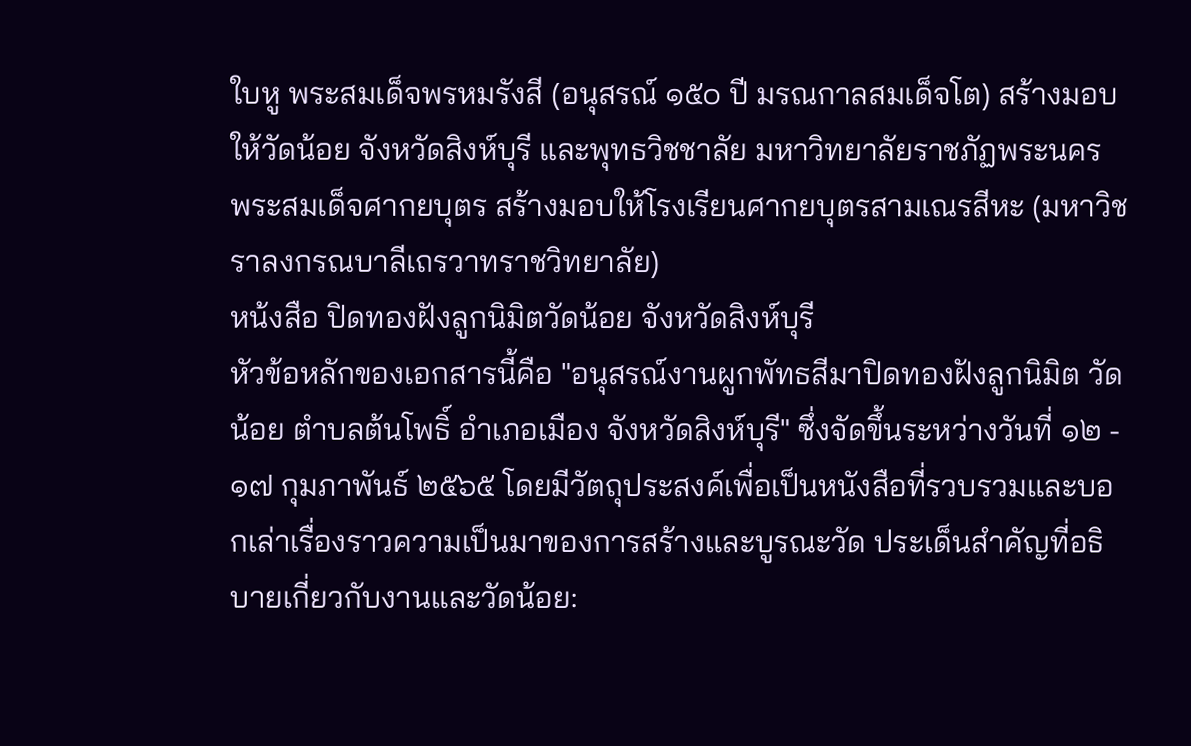ใบหู พระสมเด็จพรหมรังสี (อนุสรณ์ ๑๕๐ ปี มรณกาลสมเด็จโต) สร้างมอบให้วัดน้อย จังหวัดสิงห์บุรี และพุทธวิชชาลัย มหาวิทยาลัยราชภัฏพระนคร พระสมเด็จศากยบุตร สร้างมอบให้โรงเรียนศากยบุตรสามเณรสีหะ (มหาวิชราลงกรณบาลีเถรวาทราชวิทยาลัย)
หน้งสือ ปิดทองฝังลูกนิมิตวัดน้อย จังหวัดสิงห์บุรี
หัวข้อหลักของเอกสารนี้คือ "อนุสรณ์งานผูกพัทธสีมาปิดทองฝังลูกนิมิต วัดน้อย ตำบลต้นโพธิ์ อำเภอเมือง จังหวัดสิงห์บุรี" ซึ่งจัดขึ้นระหว่างวันที่ ๑๒ - ๑๗ กุมภาพันธ์ ๒๕๖๕ โดยมีวัตถุประสงค์เพื่อเป็นหนังสือที่รวบรวมและบอกเล่าเรื่องราวความเป็นมาของการสร้างและบูรณะวัด ประเด็นสำคัญที่อธิบายเกี่ยวกับงานและวัดน้อย: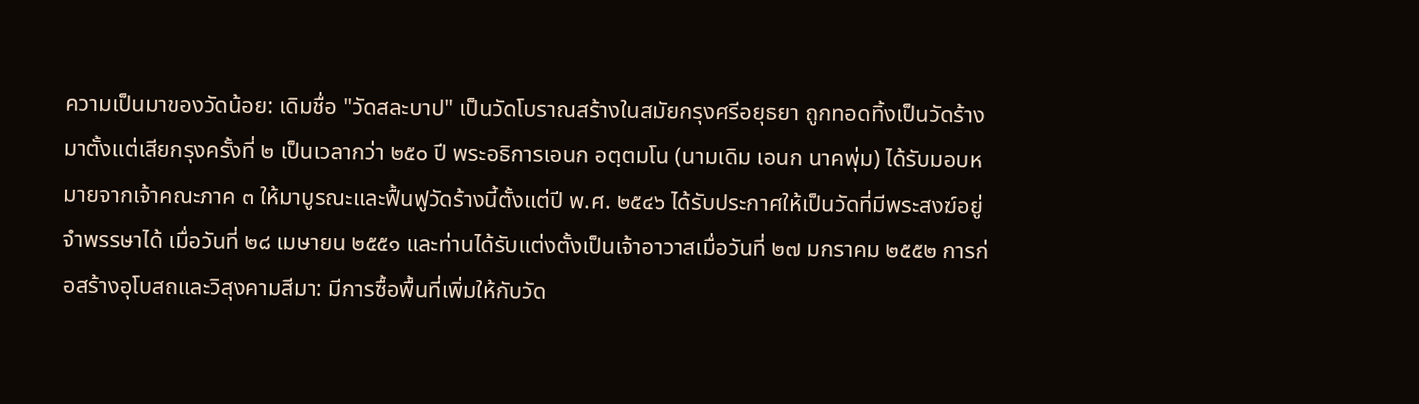ความเป็นมาของวัดน้อย: เดิมชื่อ "วัดสละบาป" เป็นวัดโบราณสร้างในสมัยกรุงศรีอยุธยา ถูกทอดทิ้งเป็นวัดร้างมาตั้งแต่เสียกรุงครั้งที่ ๒ เป็นเวลากว่า ๒๕๐ ปี พระอธิการเอนก อตฺตมโน (นามเดิม เอนก นาคพุ่ม) ได้รับมอบหมายจากเจ้าคณะภาค ๓ ให้มาบูรณะและฟื้นฟูวัดร้างนี้ตั้งแต่ปี พ.ศ. ๒๕๔๖ ได้รับประกาศให้เป็นวัดที่มีพระสงฆ์อยู่จำพรรษาได้ เมื่อวันที่ ๒๘ เมษายน ๒๕๕๑ และท่านได้รับแต่งตั้งเป็นเจ้าอาวาสเมื่อวันที่ ๒๗ มกราคม ๒๕๕๒ การก่อสร้างอุโบสถและวิสุงคามสีมา: มีการซื้อพื้นที่เพิ่มให้กับวัด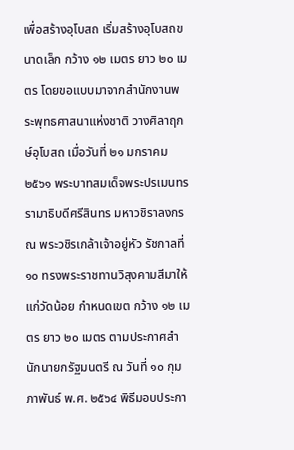เพื่อสร้างอุโบสถ เริ่มสร้างอุโบสถขนาดเล็ก กว้าง ๑๒ เมตร ยาว ๒๐ เมตร โดยขอแบบมาจากสำนักงานพระพุทธศาสนาแห่งชาติ วางศิลาฤกษ์อุโบสถ เมื่อวันที่ ๒๑ มกราคม ๒๕๖๑ พระบาทสมเด็จพระปรเมนทรรามาธิบดีศรีสินทร มหาวชิราลงกรณ พระวชิรเกล้าเจ้าอยู่หัว รัชกาลที่ ๑๐ ทรงพระราชทานวิสุงคามสีมาให้แก่วัดน้อย กำหนดเขต กว้าง ๑๒ เมตร ยาว ๒๐ เมตร ตามประกาศสำนักนายกรัฐมนตรี ณ วันที่ ๑๐ กุมภาพันธ์ พ.ศ. ๒๕๖๔ พิธีมอบประกา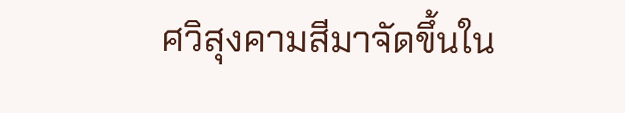ศวิสุงคามสีมาจัดขึ้นใน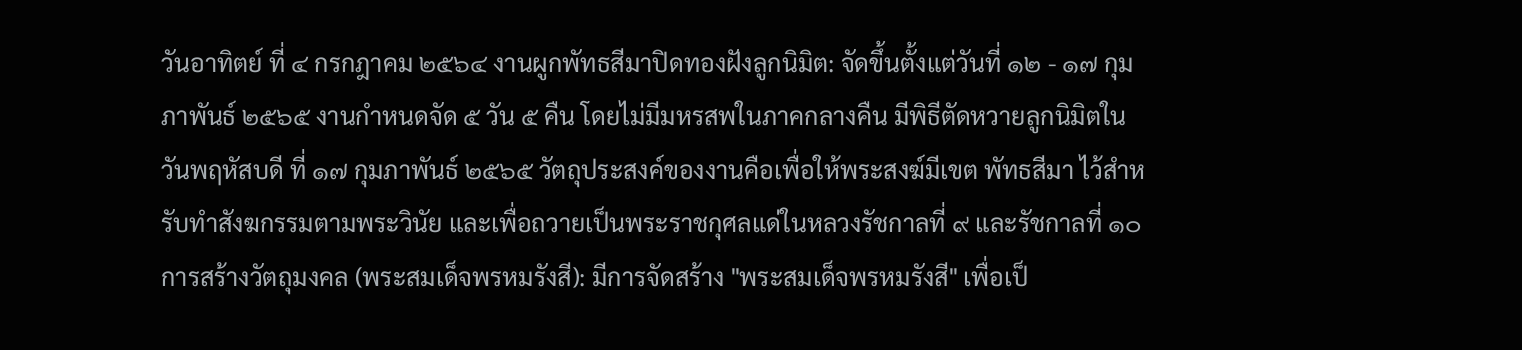วันอาทิตย์ ที่ ๔ กรกฎาคม ๒๕๖๔ งานผูกพัทธสีมาปิดทองฝังลูกนิมิต: จัดขึ้นตั้งแต่วันที่ ๑๒ - ๑๗ กุมภาพันธ์ ๒๕๖๕ งานกำหนดจัด ๕ วัน ๕ คืน โดยไม่มีมหรสพในภาคกลางคืน มีพิธีตัดหวายลูกนิมิตในวันพฤหัสบดี ที่ ๑๗ กุมภาพันธ์ ๒๕๖๕ วัตถุประสงค์ของงานคือเพื่อให้พระสงฆ์มีเขต พัทธสีมา ไว้สำหรับทำสังฆกรรมตามพระวินัย และเพื่อถวายเป็นพระราชกุศลแด่ในหลวงรัชกาลที่ ๙ และรัชกาลที่ ๑๐ การสร้างวัตถุมงคล (พระสมเด็จพรหมรังสี): มีการจัดสร้าง "พระสมเด็จพรหมรังสี" เพื่อเป็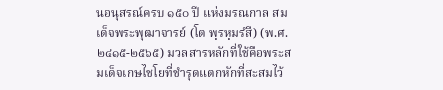นอนุสรณ์ครบ ๑๕๐ ปี แห่งมรณกาล สมเด็จพระพุฒาจารย์ (โต พฺรหฺมรํสี) (พ.ศ. ๒๔๑๕-๒๕๖๕) มวลสารหลักที่ใช้คือพระสมเด็จเกษไชโยที่ชำรุดแตกหักที่สะสมไว้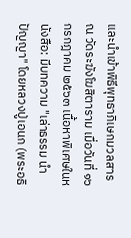และนำเข้าพิธีพุทธาภิเษกมวลสาร ณ วัดระฆังโฆสิตาราม เมื่อวันที่ ๑๖ กรกฎาคม ๒๕๖๓ เนื้อหาพิเศษในหนังสือ: มีบทความ "เล่าธรรม นำปัญญา" โดยหลวงปู่เอนก (พระอธิ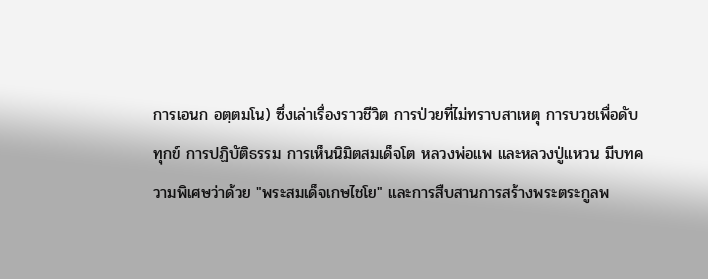การเอนก อตฺตมโน) ซึ่งเล่าเรื่องราวชีวิต การป่วยที่ไม่ทราบสาเหตุ การบวชเพื่อดับทุกข์ การปฏิบัติธรรม การเห็นนิมิตสมเด็จโต หลวงพ่อแพ และหลวงปู่แหวน มีบทความพิเศษว่าด้วย "พระสมเด็จเกษไชโย" และการสืบสานการสร้างพระตระกูลพ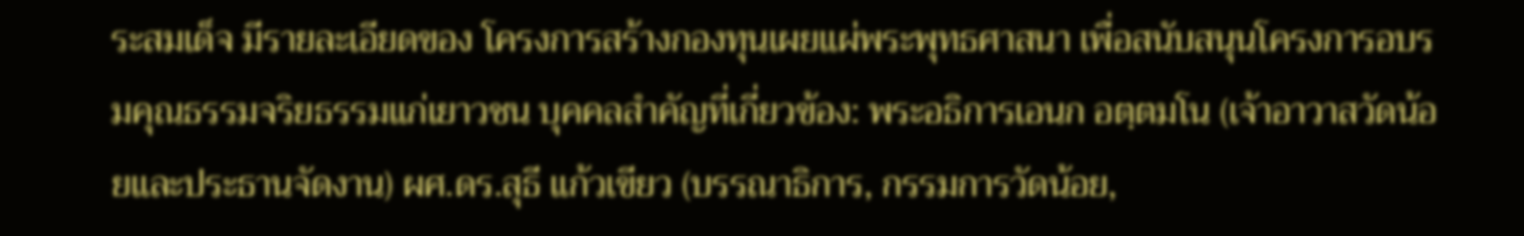ระสมเด็จ มีรายละเอียดของ โครงการสร้างกองทุนเผยแผ่พระพุทธศาสนา เพื่อสนับสนุนโครงการอบรมคุณธรรมจริยธรรมแก่เยาวชน บุคคลสำคัญที่เกี่ยวข้อง: พระอธิการเอนก อตฺตมโน (เจ้าอาวาสวัดน้อยและประธานจัดงาน) ผศ.ดร.สุธี แก้วเขียว (บรรณาธิการ, กรรมการวัดน้อย,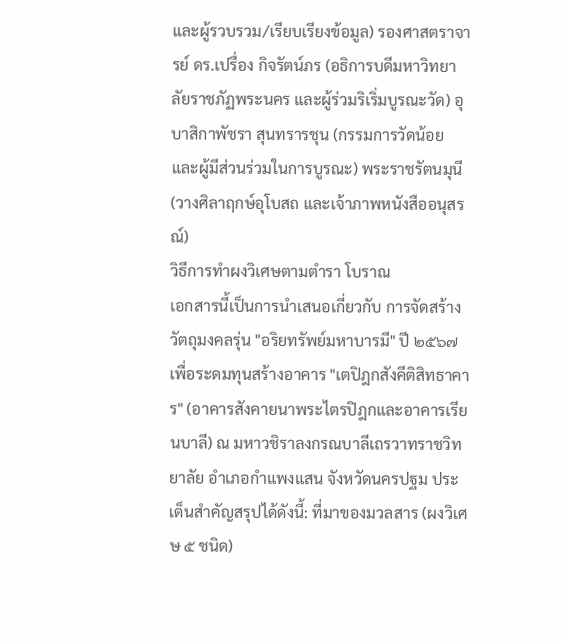และผู้รวบรวม/เรียบเรียงข้อมูล) รองศาสตราจารย์ ดร.เปรื่อง กิจรัตน์ภร (อธิการบดีมหาวิทยาลัยราชภัฏพระนคร และผู้ร่วมริเริ่มบูรณะวัด) อุบาสิกาพัชรา สุนทรารชุน (กรรมการวัดน้อย และผู้มีส่วนร่วมในการบูรณะ) พระราชรัตนมุนี (วางศิลาฤกษ์อุโบสถ และเจ้าภาพหนังสืออนุสรณ์)
วิธีการทำผงวิเศษตามตำรา โบราณ
เอกสารนี้เป็นการนำเสนอเกี่ยวกับ การจัดสร้างวัตถุมงคลรุ่น "อริยทรัพย์มหาบารมี" ปี ๒๕๖๗ เพื่อระดมทุนสร้างอาคาร "เตปิฎกสังคีติสิทธาคาร" (อาคารสังคายนาพระไตรปิฎกและอาคารเรียนบาลี) ณ มหาวชิราลงกรณบาลีเถรวาทราชวิทยาลัย อำเภอกำแพงแสน จังหวัดนครปฐม ประเด็นสำคัญสรุปได้ดังนี้: ที่มาของมวลสาร (ผงวิเศษ ๕ ชนิด)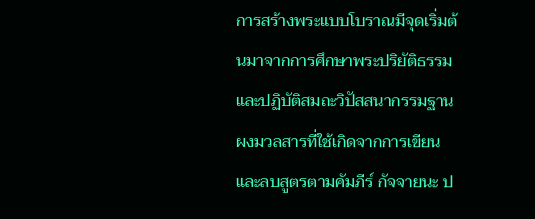การสร้างพระแบบโบราณมีจุดเริ่มต้นมาจากการศึกษาพระปริยัติธรรมและปฏิบัติสมถะวิปัสสนากรรมฐาน ผงมวลสารที่ใช้เกิดจากการเขียนและลบสูตรตามคัมภีร์ กัจจายนะ ป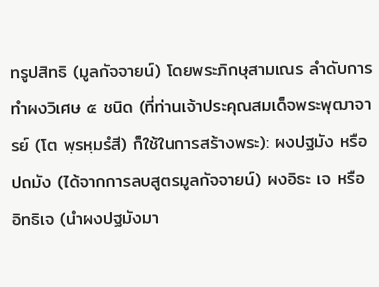ทรูปสิทธิ (มูลกัจจายน์) โดยพระภิกษุสามเณร ลำดับการทำผงวิเศษ ๕ ชนิด (ที่ท่านเจ้าประคุณสมเด็จพระพุฒาจารย์ (โต พฺรหฺมรํสี) ก็ใช้ในการสร้างพระ): ผงปฐมัง หรือ ปถมัง (ได้จากการลบสูตรมูลกัจจายน์) ผงอิธะ เจ หรือ อิทธิเจ (นำผงปฐมังมา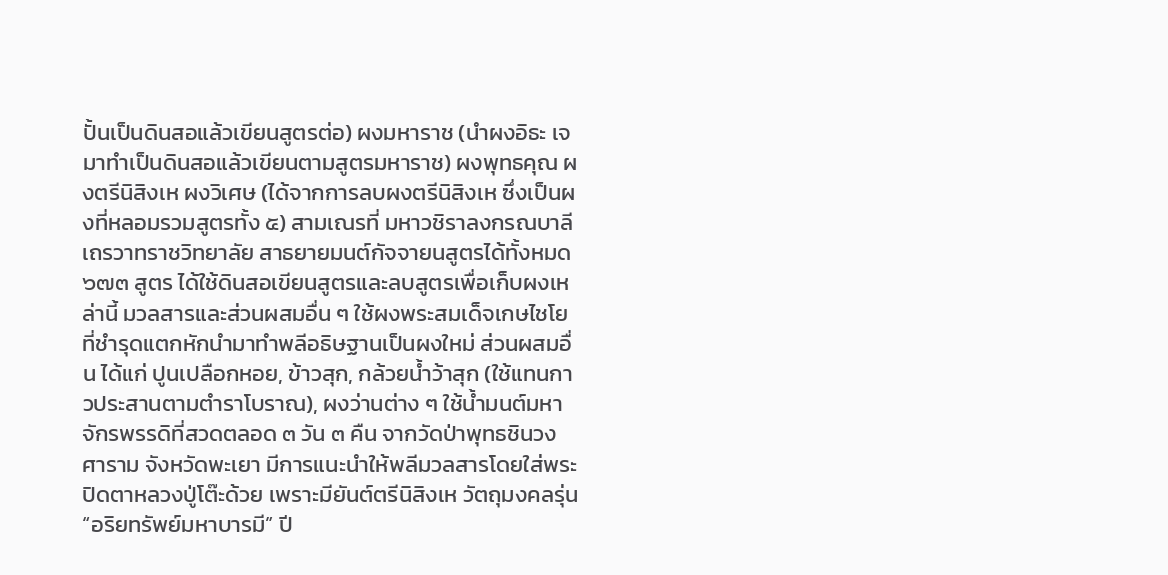ปั้นเป็นดินสอแล้วเขียนสูตรต่อ) ผงมหาราช (นำผงอิธะ เจ มาทำเป็นดินสอแล้วเขียนตามสูตรมหาราช) ผงพุทธคุณ ผงตรีนิสิงเห ผงวิเศษ (ได้จากการลบผงตรีนิสิงเห ซึ่งเป็นผงที่หลอมรวมสูตรทั้ง ๕) สามเณรที่ มหาวชิราลงกรณบาลีเถรวาทราชวิทยาลัย สาธยายมนต์กัจจายนสูตรได้ทั้งหมด ๖๗๓ สูตร ได้ใช้ดินสอเขียนสูตรและลบสูตรเพื่อเก็บผงเหล่านี้ มวลสารและส่วนผสมอื่น ๆ ใช้ผงพระสมเด็จเกษไชโยที่ชำรุดแตกหักนำมาทำพลีอธิษฐานเป็นผงใหม่ ส่วนผสมอื่น ได้แก่ ปูนเปลือกหอย, ข้าวสุก, กล้วยน้ำว้าสุก (ใช้แทนกาวประสานตามตำราโบราณ), ผงว่านต่าง ๆ ใช้น้ำมนต์มหาจักรพรรดิที่สวดตลอด ๓ วัน ๓ คืน จากวัดป่าพุทธชินวงศาราม จังหวัดพะเยา มีการแนะนำให้พลีมวลสารโดยใส่พระปิดตาหลวงปู่โต๊ะด้วย เพราะมียันต์ตรีนิสิงเห วัตถุมงคลรุ่น “อริยทรัพย์มหาบารมี” ปี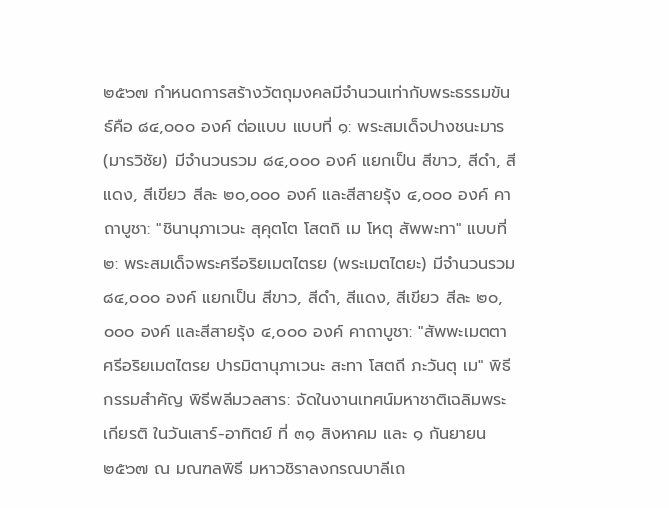๒๕๖๗ กำหนดการสร้างวัตถุมงคลมีจำนวนเท่ากับพระธรรมขันธ์คือ ๘๔,๐๐๐ องค์ ต่อแบบ แบบที่ ๑: พระสมเด็จปางชนะมาร (มารวิชัย) มีจำนวนรวม ๘๔,๐๐๐ องค์ แยกเป็น สีขาว, สีดำ, สีแดง, สีเขียว สีละ ๒๐,๐๐๐ องค์ และสีสายรุ้ง ๔,๐๐๐ องค์ คาถาบูชา: "ชินานุภาเวนะ สุคุตโต โสตถิ เม โหตุ สัพพะทา" แบบที่ ๒: พระสมเด็จพระศรีอริยเมตไตรย (พระเมตไตยะ) มีจำนวนรวม ๘๔,๐๐๐ องค์ แยกเป็น สีขาว, สีดำ, สีแดง, สีเขียว สีละ ๒๐,๐๐๐ องค์ และสีสายรุ้ง ๔,๐๐๐ องค์ คาถาบูชา: "สัพพะเมตตา ศรีอริยเมตไตรย ปารมิตานุภาเวนะ สะทา โสตถี ภะวันตุ เม" พิธีกรรมสำคัญ พิธีพลีมวลสาร: จัดในงานเทศน์มหาชาติเฉลิมพระเกียรติ ในวันเสาร์-อาทิตย์ ที่ ๓๑ สิงหาคม และ ๑ กันยายน ๒๕๖๗ ณ มณฑลพิธี มหาวชิราลงกรณบาลีเถ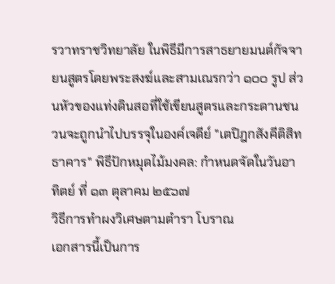รวาทราชวิทยาลัย ในพิธีมีการสาธยายมนต์กัจจายนสูตรโดยพระสงฆ์และสามเณรกว่า ๑๐๐ รูป ส่วนหัวของแท่งดินสอที่ใช้เขียนสูตรและกระดานชนวนจะถูกนำไปบรรจุในองค์เจดีย์ "เตปิฎกสังคีติสิทธาคาร" พิธีปักหมุดไม้มงคล: กำหนดจัดในวันอาทิตย์ ที่ ๑๓ ตุลาคม ๒๕๖๗
วิธีการทำผงวิเศษตามตำรา โบราณ
เอกสารนี้เป็นการ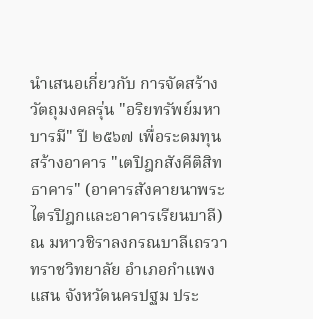นำเสนอเกี่ยวกับ การจัดสร้างวัตถุมงคลรุ่น "อริยทรัพย์มหาบารมี" ปี ๒๕๖๗ เพื่อระดมทุนสร้างอาคาร "เตปิฎกสังคีติสิทธาคาร" (อาคารสังคายนาพระไตรปิฎกและอาคารเรียนบาลี) ณ มหาวชิราลงกรณบาลีเถรวาทราชวิทยาลัย อำเภอกำแพงแสน จังหวัดนครปฐม ประ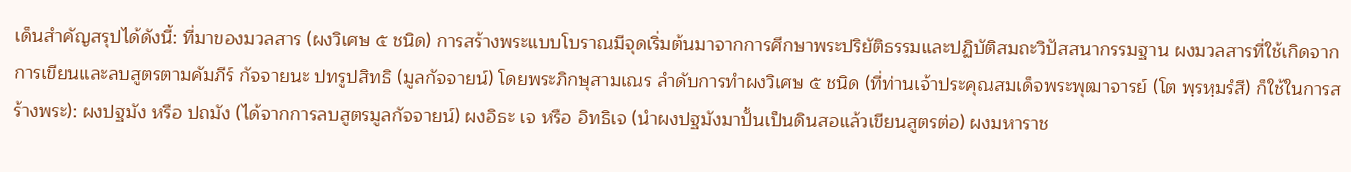เด็นสำคัญสรุปได้ดังนี้: ที่มาของมวลสาร (ผงวิเศษ ๕ ชนิด) การสร้างพระแบบโบราณมีจุดเริ่มต้นมาจากการศึกษาพระปริยัติธรรมและปฏิบัติสมถะวิปัสสนากรรมฐาน ผงมวลสารที่ใช้เกิดจากการเขียนและลบสูตรตามคัมภีร์ กัจจายนะ ปทรูปสิทธิ (มูลกัจจายน์) โดยพระภิกษุสามเณร ลำดับการทำผงวิเศษ ๕ ชนิด (ที่ท่านเจ้าประคุณสมเด็จพระพุฒาจารย์ (โต พฺรหฺมรํสี) ก็ใช้ในการสร้างพระ): ผงปฐมัง หรือ ปถมัง (ได้จากการลบสูตรมูลกัจจายน์) ผงอิธะ เจ หรือ อิทธิเจ (นำผงปฐมังมาปั้นเป็นดินสอแล้วเขียนสูตรต่อ) ผงมหาราช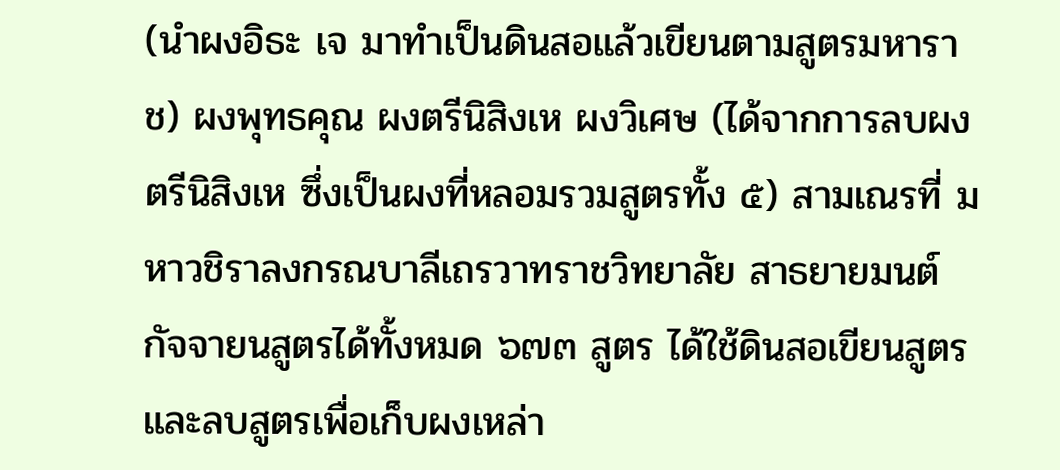(นำผงอิธะ เจ มาทำเป็นดินสอแล้วเขียนตามสูตรมหาราช) ผงพุทธคุณ ผงตรีนิสิงเห ผงวิเศษ (ได้จากการลบผงตรีนิสิงเห ซึ่งเป็นผงที่หลอมรวมสูตรทั้ง ๕) สามเณรที่ มหาวชิราลงกรณบาลีเถรวาทราชวิทยาลัย สาธยายมนต์กัจจายนสูตรได้ทั้งหมด ๖๗๓ สูตร ได้ใช้ดินสอเขียนสูตรและลบสูตรเพื่อเก็บผงเหล่า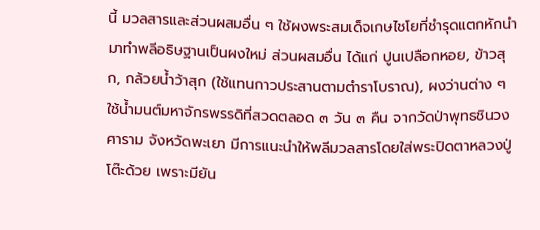นี้ มวลสารและส่วนผสมอื่น ๆ ใช้ผงพระสมเด็จเกษไชโยที่ชำรุดแตกหักนำมาทำพลีอธิษฐานเป็นผงใหม่ ส่วนผสมอื่น ได้แก่ ปูนเปลือกหอย, ข้าวสุก, กล้วยน้ำว้าสุก (ใช้แทนกาวประสานตามตำราโบราณ), ผงว่านต่าง ๆ ใช้น้ำมนต์มหาจักรพรรดิที่สวดตลอด ๓ วัน ๓ คืน จากวัดป่าพุทธชินวงศาราม จังหวัดพะเยา มีการแนะนำให้พลีมวลสารโดยใส่พระปิดตาหลวงปู่โต๊ะด้วย เพราะมียัน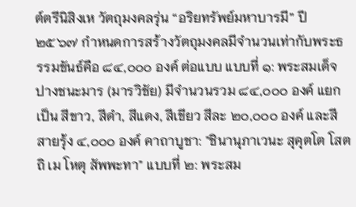ต์ตรีนิสิงเห วัตถุมงคลรุ่น “อริยทรัพย์มหาบารมี” ปี ๒๕๖๗ กำหนดการสร้างวัตถุมงคลมีจำนวนเท่ากับพระธรรมขันธ์คือ ๘๔,๐๐๐ องค์ ต่อแบบ แบบที่ ๑: พระสมเด็จปางชนะมาร (มารวิชัย) มีจำนวนรวม ๘๔,๐๐๐ องค์ แยกเป็น สีขาว, สีดำ, สีแดง, สีเขียว สีละ ๒๐,๐๐๐ องค์ และสีสายรุ้ง ๔,๐๐๐ องค์ คาถาบูชา: "ชินานุภาเวนะ สุคุตโต โสตถิ เม โหตุ สัพพะทา" แบบที่ ๒: พระสม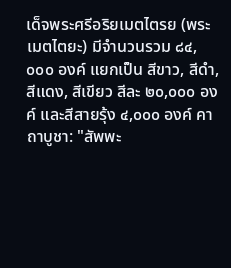เด็จพระศรีอริยเมตไตรย (พระเมตไตยะ) มีจำนวนรวม ๘๔,๐๐๐ องค์ แยกเป็น สีขาว, สีดำ, สีแดง, สีเขียว สีละ ๒๐,๐๐๐ องค์ และสีสายรุ้ง ๔,๐๐๐ องค์ คาถาบูชา: "สัพพะ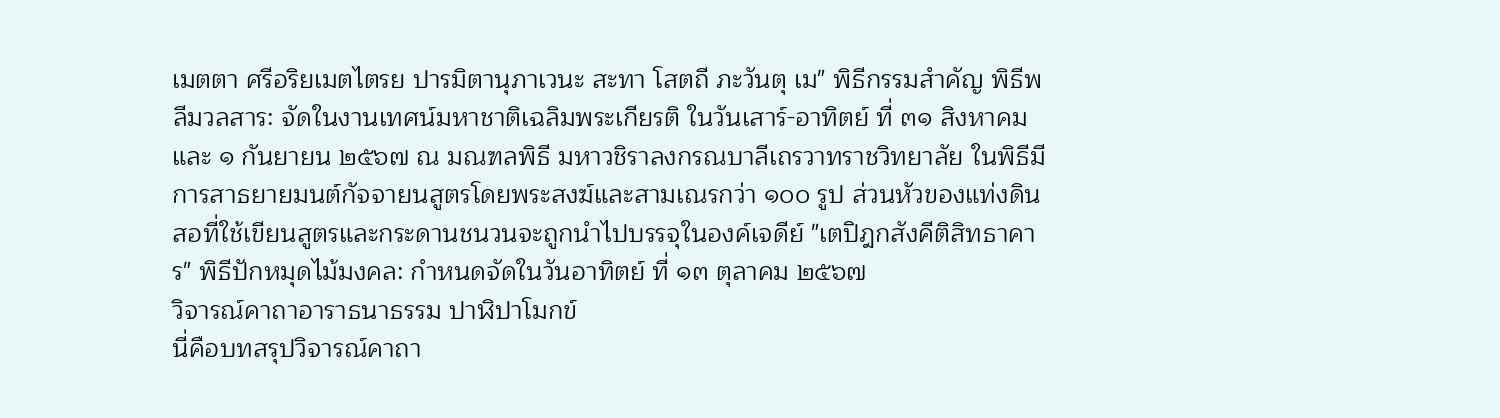เมตตา ศรีอริยเมตไตรย ปารมิตานุภาเวนะ สะทา โสตถี ภะวันตุ เม" พิธีกรรมสำคัญ พิธีพลีมวลสาร: จัดในงานเทศน์มหาชาติเฉลิมพระเกียรติ ในวันเสาร์-อาทิตย์ ที่ ๓๑ สิงหาคม และ ๑ กันยายน ๒๕๖๗ ณ มณฑลพิธี มหาวชิราลงกรณบาลีเถรวาทราชวิทยาลัย ในพิธีมีการสาธยายมนต์กัจจายนสูตรโดยพระสงฆ์และสามเณรกว่า ๑๐๐ รูป ส่วนหัวของแท่งดินสอที่ใช้เขียนสูตรและกระดานชนวนจะถูกนำไปบรรจุในองค์เจดีย์ "เตปิฎกสังคีติสิทธาคาร" พิธีปักหมุดไม้มงคล: กำหนดจัดในวันอาทิตย์ ที่ ๑๓ ตุลาคม ๒๕๖๗
วิจารณ์คาถาอาราธนาธรรม ปาฬิปาโมกข์
นี่คือบทสรุปวิจารณ์คาถา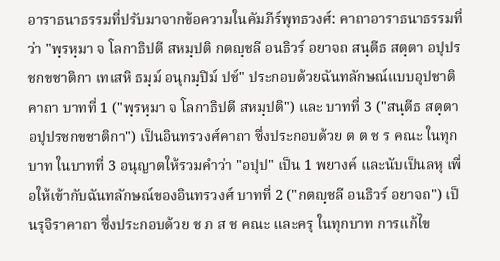อาราธนาธรรมที่ปรับมาจากข้อความในคัมภีร์พุทธวงศ์: คาถาอาราธนาธรรมที่ว่า "พฺรหฺมา จ โลกาธิปตี สหมฺปติ กตญฺชลี อนธิวร์ อยาจถ สนฺตีธ สตฺตา อปุปรชกขชาติกา เทเสหิ ธมฺม์ อนุกมฺปิม์ ปช์" ประกอบด้วยฉันทลักษณ์แบบอุปชาติคาถา บาทที่ 1 ("พฺรหฺมา จ โลกาธิปตี สหมฺปติ") และ บาทที่ 3 ("สนฺตีธ สตฺตา อปุปรชกขชาติกา") เป็นอินทรวงศ์คาถา ซึ่งประกอบด้วย ต ต ช ร คณะ ในทุกบาท ในบาทที่ 3 อนุญาตให้รวมคำว่า "อปุป" เป็น 1 พยางค์ และนับเป็นลหุ เพื่อให้เข้ากับฉันทลักษณ์ของอินทรวงศ์ บาทที่ 2 ("กตญฺชลี อนธิวร์ อยาจถ") เป็นรุจิราคาถา ซึ่งประกอบด้วย ช ภ ส ช คณะ และครุ ในทุกบาท การแก้ไข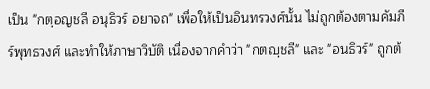เป็น "กตฺอญชลี อนุธิวร์ อยาจถ" เพื่อให้เป็นอินทรวงศ์นั้น ไม่ถูกต้องตามคัมภีร์พุทธวงศ์ และทำให้ภาษาวิบัติ เนื่องจากคำว่า "กตญฺชลี" และ "อนธิวร์" ถูกต้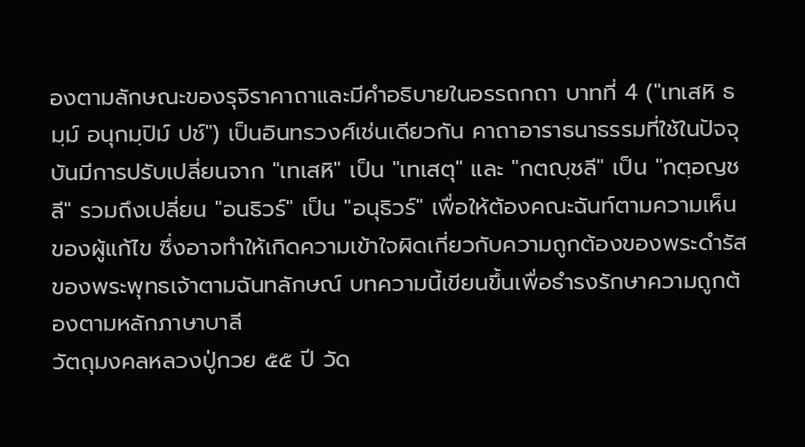องตามลักษณะของรุจิราคาถาและมีคำอธิบายในอรรถกถา บาทที่ 4 ("เทเสหิ ธมฺม์ อนุกมฺปิม์ ปช์") เป็นอินทรวงศ์เช่นเดียวกัน คาถาอาราธนาธรรมที่ใช้ในปัจจุบันมีการปรับเปลี่ยนจาก "เทเสหิ" เป็น "เทเสตุ" และ "กตญฺชลี" เป็น "กตฺอญชลี" รวมถึงเปลี่ยน "อนธิวร์" เป็น "อนุธิวร์" เพื่อให้ต้องคณะฉันท์ตามความเห็นของผู้แก้ไข ซึ่งอาจทำให้เกิดความเข้าใจผิดเกี่ยวกับความถูกต้องของพระดำรัสของพระพุทธเจ้าตามฉันทลักษณ์ บทความนี้เขียนขึ้นเพื่อธำรงรักษาความถูกต้องตามหลักภาษาบาลี
วัตถุมงคลหลวงปู่กวย ๕๕ ปี วัด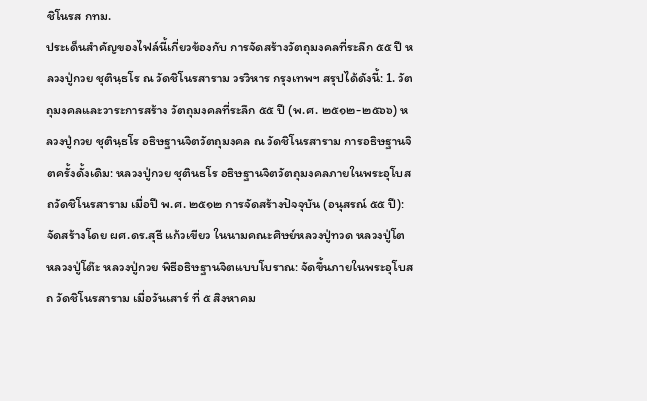ชิโนรส กทม.
ประเด็นสำคัญของไฟล์นี้เกี่ยวข้องกับ การจัดสร้างวัตถุมงคลที่ระลึก ๕๕ ปี หลวงปู่กวย ชุตินฺธโร ณ วัดชิโนรสาราม วรวิหาร กรุงเทพฯ สรุปได้ดังนี้: 1. วัตถุมงคลและวาระการสร้าง วัตถุมงคลที่ระลึก ๕๕ ปี (พ.ศ. ๒๕๑๒-๒๕๖๖) หลวงปู่กวย ชุตินฺธโร อธิษฐานจิตวัตถุมงคล ณ วัดชิโนรสาราม การอธิษฐานจิตครั้งดั้งเดิม: หลวงปู่กวย ชุตินธโร อธิษฐานจิตวัตถุมงคลภายในพระอุโบสถวัดชิโนรสาราม เมื่อปี พ.ศ. ๒๕๑๒ การจัดสร้างปัจจุบัน (อนุสรณ์ ๕๕ ปี): จัดสร้างโดย ผศ.ดร.สุธี แก้วเขียว ในนามคณะศิษย์หลวงปู่ทวด หลวงปู่โต หลวงปู่โต๊ะ หลวงปู่กวย พิธีอธิษฐานจิตแบบโบราณ: จัดขึ้นภายในพระอุโบสถ วัดชิโนรสาราม เมื่อวันเสาร์ ที่ ๕ สิงหาคม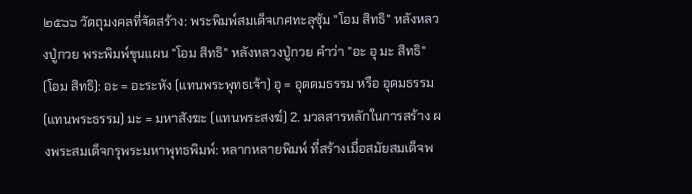๒๕๖๖ วัตถุมงคลที่จัดสร้าง: พระพิมพ์สมเด็จเกศทะลุซุ้ม "โอม สิทธิ" หลังหลวงปู่กวย พระพิมพ์ขุนแผน "โอม สิทธิ" หลังหลวงปู่กวย คำว่า "อะ อุ มะ สิทธิ" (โอม สิทธิ): อะ = อะระหัง (แทนพระพุทธเจ้า) อุ = อุตตมธรรม หรือ อุดมธรรม (แทนพระธรรม) มะ = มหาสังฆะ (แทนพระสงฆ์) 2. มวลสารหลักในการสร้าง ผงพระสมเด็จกรุพระมหาพุทธพิมพ์: หลากหลายพิมพ์ ที่สร้างเมื่อสมัยสมเด็จพ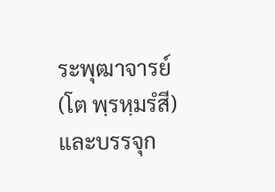ระพุฒาจารย์ (โต พฺรหฺมรํสี) และบรรจุก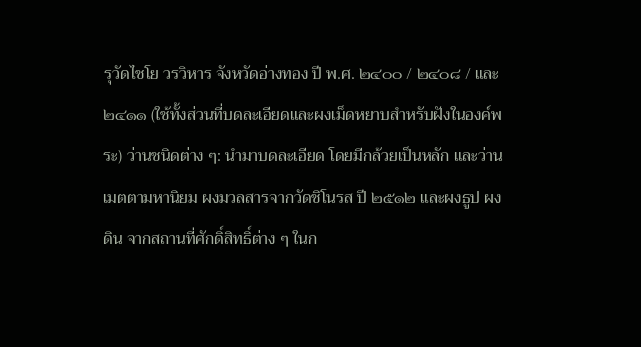รุวัดไชโย วรวิหาร จังหวัดอ่างทอง ปี พ.ศ. ๒๔๐๐ / ๒๔๐๘ / และ ๒๔๑๑ (ใช้ทั้งส่วนที่บดละเอียดและผงเม็ดหยาบสำหรับฝังในองค์พระ) ว่านชนิดต่าง ๆ: นำมาบดละเอียด โดยมีกล้วยเป็นหลัก และว่านเมตตามหานิยม ผงมวลสารจากวัดชิโนรส ปี ๒๕๑๒ และผงธูป ผงดิน จากสถานที่ศักดิ์สิทธิ์ต่าง ๆ ในก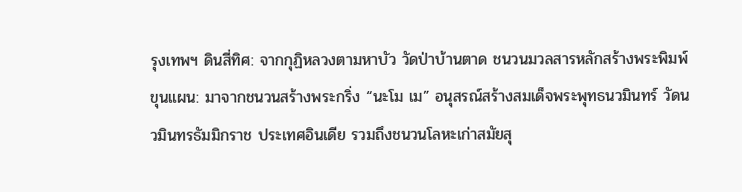รุงเทพฯ ดินสี่ทิศ: จากกุฏิหลวงตามหาบัว วัดป่าบ้านตาด ชนวนมวลสารหลักสร้างพระพิมพ์ขุนแผน: มาจากชนวนสร้างพระกริ่ง “นะโม เม” อนุสรณ์สร้างสมเด็จพระพุทธนวมินทร์ วัดนวมินทรธัมมิกราช ประเทศอินเดีย รวมถึงชนวนโลหะเก่าสมัยสุ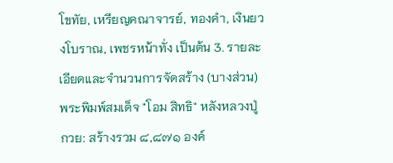โขทัย, เหรียญคณาจารย์, ทองคำ, เงินยวงโบราณ, เพชรหน้าทั่ง เป็นต้น 3. รายละเอียดและจำนวนการจัดสร้าง (บางส่วน) พระพิมพ์สมเด็จ "โอม สิทธิ" หลังหลวงปู่กวย: สร้างรวม ๘,๘๗๑ องค์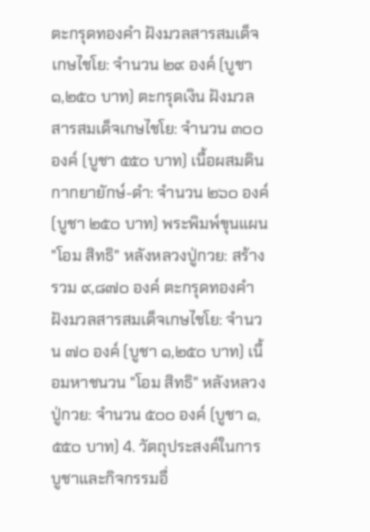ตะกรุดทองคำ ฝังมวลสารสมเด็จเกษไชโย: จำนวน ๒๙ องค์ (บูชา ๑,๒๕๐ บาท) ตะกรุดเงิน ฝังมวลสารสมเด็จเกษไชโย: จำนวน ๓๐๐ องค์ (บูชา ๕๕๐ บาท) เนื้อผสมดินกากยายักษ์-ดำ: จำนวน ๒๖๐ องค์ (บูชา ๒๕๐ บาท) พระพิมพ์ขุนแผน "โอม สิทธิ" หลังหลวงปู่กวย: สร้างรวม ๙,๘๗๐ องค์ ตะกรุดทองคำ ฝังมวลสารสมเด็จเกษไชโย: จำนวน ๗๐ องค์ (บูชา ๑,๒๕๐ บาท) เนื้อมหาชนวน "โอม สิทธิ" หลังหลวงปู่กวย: จำนวน ๕๐๐ องค์ (บูชา ๑,๕๕๐ บาท) 4. วัตถุประสงค์ในการบูชาและกิจกรรมอื่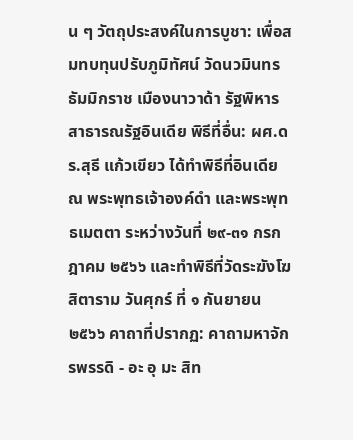น ๆ วัตถุประสงค์ในการบูชา: เพื่อสมทบทุนปรับภูมิทัศน์ วัดนวมินทรธัมมิกราช เมืองนาวาด้า รัฐพิหาร สาธารณรัฐอินเดีย พิธีที่อื่น: ผศ.ดร.สุธี แก้วเขียว ได้ทำพิธีที่อินเดีย ณ พระพุทธเจ้าองค์ดำ และพระพุทธเมตตา ระหว่างวันที่ ๒๙-๓๑ กรกฎาคม ๒๕๖๖ และทำพิธีที่วัดระฆังโฆสิตาราม วันศุกร์ ที่ ๑ กันยายน ๒๕๖๖ คาถาที่ปรากฏ: คาถามหาจักรพรรดิ - อะ อุ มะ สิท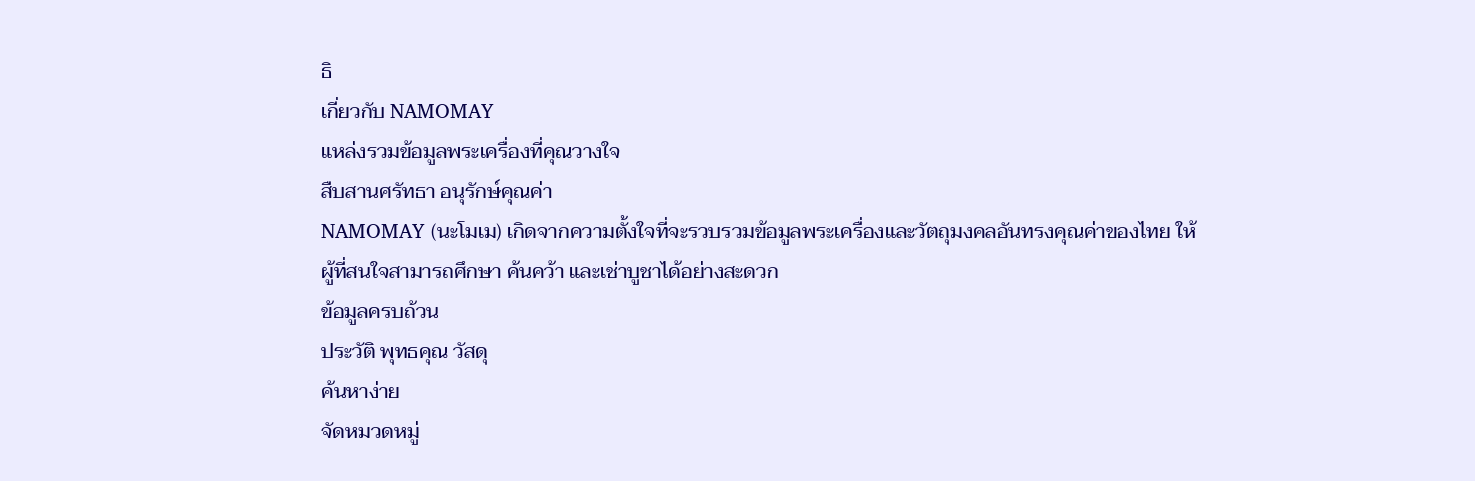ธิ
เกี่ยวกับ NAMOMAY
แหล่งรวมข้อมูลพระเครื่องที่คุณวางใจ
สืบสานศรัทธา อนุรักษ์คุณค่า
NAMOMAY (นะโมเม) เกิดจากความตั้งใจที่จะรวบรวมข้อมูลพระเครื่องและวัตถุมงคลอันทรงคุณค่าของไทย ให้ผู้ที่สนใจสามารถศึกษา ค้นคว้า และเช่าบูชาได้อย่างสะดวก
ข้อมูลครบถ้วน
ประวัติ พุทธคุณ วัสดุ
ค้นหาง่าย
จัดหมวดหมู่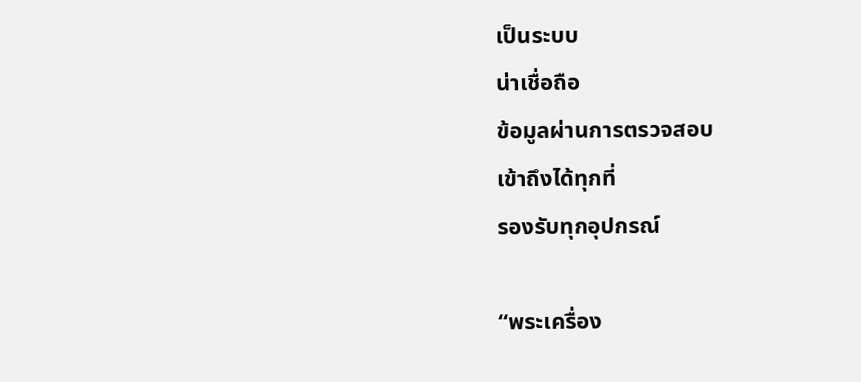เป็นระบบ
น่าเชื่อถือ
ข้อมูลผ่านการตรวจสอบ
เข้าถึงได้ทุกที่
รองรับทุกอุปกรณ์

“พระเครื่อง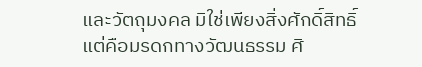และวัตถุมงคล มิใช่เพียงสิ่งศักดิ์สิทธิ์
แต่คือมรดกทางวัฒนธรรม ศิ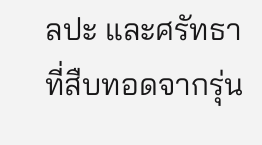ลปะ และศรัทธา
ที่สืบทอดจากรุ่น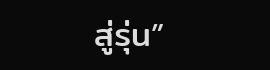สู่รุ่น”